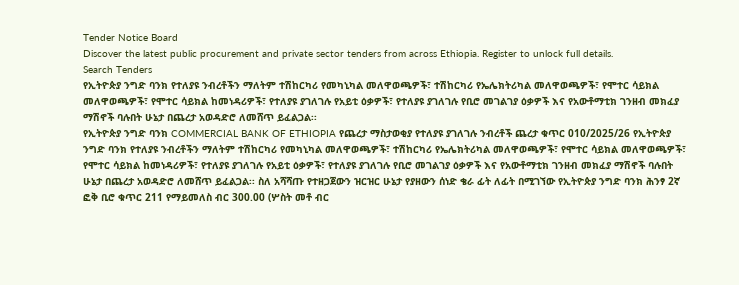Tender Notice Board
Discover the latest public procurement and private sector tenders from across Ethiopia. Register to unlock full details.
Search Tenders
የኢትዮጵያ ንግድ ባንክ የተለያዩ ንብረቶችን ማለትም ተሽከርካሪ የመካኒካል መለዋወጫዎች፣ ተሽከርካሪ የኤሌክትሪካል መለዋወጫዎች፣ የሞተር ሳይክል መለዋወጫዎች፣ የሞተር ሳይክል ከመነዳሪዎች፣ የተለያዩ ያገለገሉ የአይቲ ዕቃዎች፣ የተለያዩ ያገለገሉ የቢሮ መገልገያ ዕቃዎች እና የአውቶማቲክ ገንዘብ መክፈያ ማሽኖች ባሉበት ሁኔታ በጨረታ አወዳድሮ ለመሸጥ ይፈልጋል፡፡
የኢትዮጵያ ንግድ ባንክ COMMERCIAL BANK OF ETHIOPIA የጨረታ ማስታወቂያ የተለያዩ ያገለገሉ ንብረቶች ጨረታ ቁጥር 010/2025/26 የኢትዮጵያ ንግድ ባንክ የተለያዩ ንብረቶችን ማለትም ተሽከርካሪ የመካኒካል መለዋወጫዎች፣ ተሽከርካሪ የኤሌክትሪካል መለዋወጫዎች፣ የሞተር ሳይክል መለዋወጫዎች፣ የሞተር ሳይክል ከመነዳሪዎች፣ የተለያዩ ያገለገሉ የአይቲ ዕቃዎች፣ የተለያዩ ያገለገሉ የቢሮ መገልገያ ዕቃዎች እና የአውቶማቲክ ገንዘብ መክፈያ ማሽኖች ባሉበት ሁኔታ በጨረታ አወዳድሮ ለመሸጥ ይፈልጋል፡፡ ስለ አሻሻጡ የተዘጋጀውን ዝርዝር ሁኔታ የያዘውን ሰነድ ቄራ ፊት ለፊት በሚገኘው የኢትዮጵያ ንግድ ባንክ ሕንፃ 2ኛ ፎቅ ቢሮ ቁጥር 211 የማይመለስ ብር 300.00 (ሦስት መቶ ብር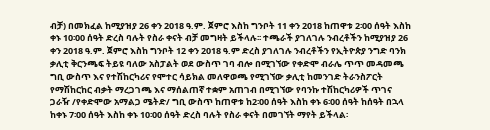ብቻ) በመክፈል ከሚያዝያ 26 ቀን 2018 ዓ.ም. ጀምሮ እስከ ግንቦት 11 ቀን 2018 ከጠዋቱ 2፡00 ሰዓት እስከ ቀኑ 10፡00 ሰዓት ድረስ ባሉት የስራ ቀናት ብቻ መግዛት ይችላሉ፡፡ ተጫራች ያገለገሉ ንብረቶችን ከሚያዝያ 26 ቀን 2018 ዓ.ም. ጀምሮ እስከ ግንቦት 12 ቀን 2018 ዓ.ም ድረስ ያገለገሉ ንብረቶችን የኢትዮጵያ ንግድ ባንክ ቃሊቲ ቅርንጫፍ ትይዩ ባለው አስፓልት ወደ ውስጥ ገባ ብሎ በሚገኘው የቀድሞ ብራሌ ጥጥ መዳመጫ ግቢ ውስጥ እና የተሽከርካሪና የሞተር ሳይክል መለዋወጫ የሚገኘው ቃሊቲ ከመንገድ ትራንስፖርት የማሽከርከር ብቃት ማረጋገጫ እና ማሰልጠኛ ተቋም አጠገብ በሚገኘው የባንኩ ተሽከርካሪዎች ጥገና ጋራዥ /የቀድሞው አማልጋ ሜትድ/ ግቢ ውስጥ ከጠዋቱ ከ2፡00 ሰዓት እስከ ቀኑ 6፡00 ሰዓት ከሰዓት በኋላ ከቀኑ 7፡00 ሰዓት እስከ ቀኑ 10፡00 ሰዓት ድረስ ባሉት የስራ ቀናት በመገኘት ማየት ይችላል፡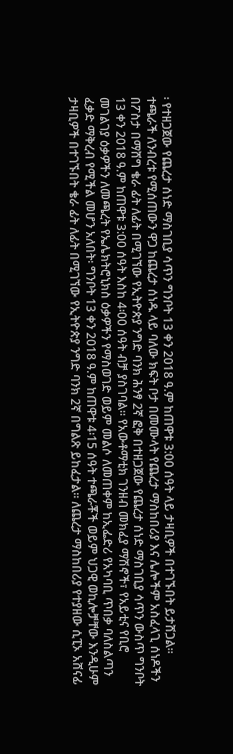፡ የተዘጋጀው የጨረታ ሰነድ ማስገቢያ ሳጥን ግንቦት 13 ቀን 2018 ዓ.ም ከጠዋቱ 3:00 ሰዓት ላይ ታዛቢዎች በተገኙበት ይታሸጋል፡፡ ተጫራች ለንብረቱ የሚሰጠውን ዋጋ ከጨረታ ሰነዱ ላይ ባለው ክፍት ቦታ በመሙላት የጨረታ ማስከበሪያ እና ሌሎችም አስፈላጊ ሰነዶችን በፖስታ በማሸግ ቄራ ፊት ለፊት በሚገኘው የኢትዮጵያ ንግድ ባንክ ሕንፃ 2ኛ ፎቅ በተዘጋጀው የጨረታ ሰነድ ማስገቢያ ሳጥን ውስጥ ግንቦት 13 ቀን 2018 ዓ.ም ከጠዋቱ 3:00 ሰዓት እስከ 4፡00 ሰዓት ብቻ ያስገባል፡፡ የአውቶማቲክ ገንዘብ መክፈያ ማሽኖች፣ የአይቲና የቢሮ መገልገያ ዕቃዎችን ለመጫረት የኤሌክትሮኒክስ ዕቃዎችን የማስወገድ ወይም መልሶ ለመጠቀም ከኢፌድሪ የአካባቢ ጥበቃ ባለስልጣን ፈቃድ ማቅረብ የሚችል መሆን አለበት፡ ግንቦት 13 ቀን 2018 ዓ.ም ከጠዋቱ 4፡15 ሰዓት ተጫራቾች ወይም ህጋዊ ወኪሎቻቸው እንዲሁም ታዛቢዎች በተገኙበት ቄራ ፊት ለፊት በሚገኘው የኢትዮጵያ ንግድ ባንክ 2ኛ በግልጽ ይከፈታል፡፡ ለጨረታ ማስከበሪያ የተያዘው ሲፒኦ አሸናፊ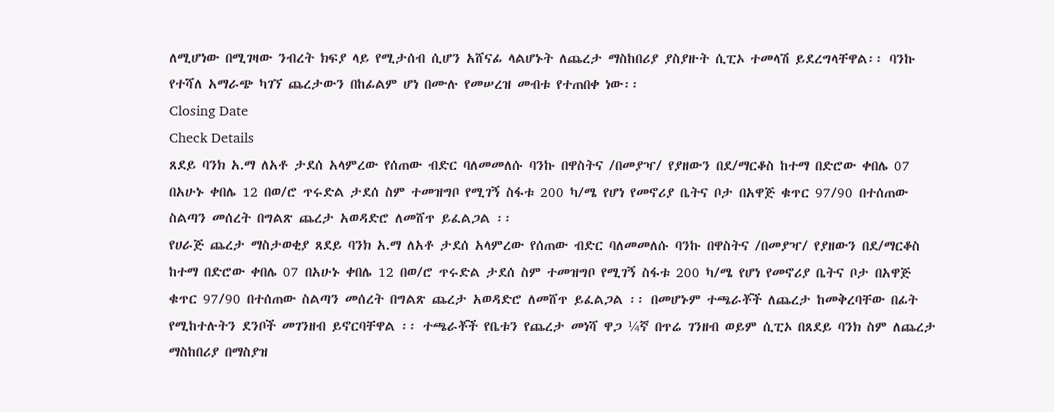ለሚሆነው በሚገዛው ንብረት ክፍያ ላይ የሚታሰብ ሲሆን አሸናፊ ላልሆኑት ለጨረታ ማስከበሪያ ያስያዙት ሲፒኦ ተመላሽ ይደረግላቸዋል፡፡ ባንኩ የተሻለ አማራጭ ካገኘ ጨረታውን በከፊልም ሆነ በሙሉ የመሠረዝ መብቱ የተጠበቀ ነው፡፡
Closing Date
Check Details
ጸደይ ባንክ አ.ማ ለአቶ ታደሰ አላምረው የሰጠው ብድር ባለመመለሱ ባንኩ በዋስትና /በመያዣ/ የያዘውን በደ/ማርቆስ ከተማ በድሮው ቀበሌ 07 በአሁኑ ቀበሌ 12 በወ/ሮ ጥሩድል ታደሰ ስም ተመዝግቦ የሚገኝ ስፋቱ 200 ካ/ሜ የሆነ የመኖሪያ ቤትና ቦታ በአዋጅ ቁጥር 97/90 በተሰጠው ስልጣን መሰረት በግልጽ ጨረታ አወዳድሮ ለመሸጥ ይፈልጋል ፡፡
የሀራጅ ጨረታ ማስታወቂያ ጸደይ ባንክ አ.ማ ለአቶ ታደሰ አላምረው የሰጠው ብድር ባለመመለሱ ባንኩ በዋስትና /በመያዣ/ የያዘውን በደ/ማርቆስ ከተማ በድሮው ቀበሌ 07 በአሁኑ ቀበሌ 12 በወ/ሮ ጥሩድል ታደሰ ስም ተመዝግቦ የሚገኝ ስፋቱ 200 ካ/ሜ የሆነ የመኖሪያ ቤትና ቦታ በአዋጅ ቁጥር 97/90 በተሰጠው ስልጣን መሰረት በግልጽ ጨረታ አወዳድሮ ለመሸጥ ይፈልጋል ፡፡ በመሆኑም ተጫራቾች ለጨረታ ከመቅረባቸው በፊት የሚከተሉትን ደንቦች መገንዘብ ይኖርባቸዋል ፡፡ ተጫራቾች የቤቱን የጨረታ መነሻ ዋጋ ¼ኛ በጥሬ ገንዘብ ወይም ሲፒኦ በጸደይ ባንክ ስም ለጨረታ ማስከበሪያ በማስያዝ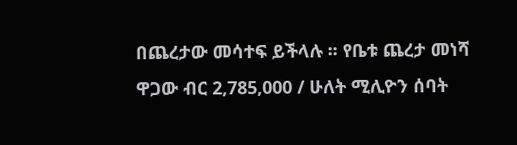በጨረታው መሳተፍ ይችላሉ ፡፡ የቤቱ ጨረታ መነሻ ዋጋው ብር 2,785,000 / ሁለት ሚሊዮን ሰባት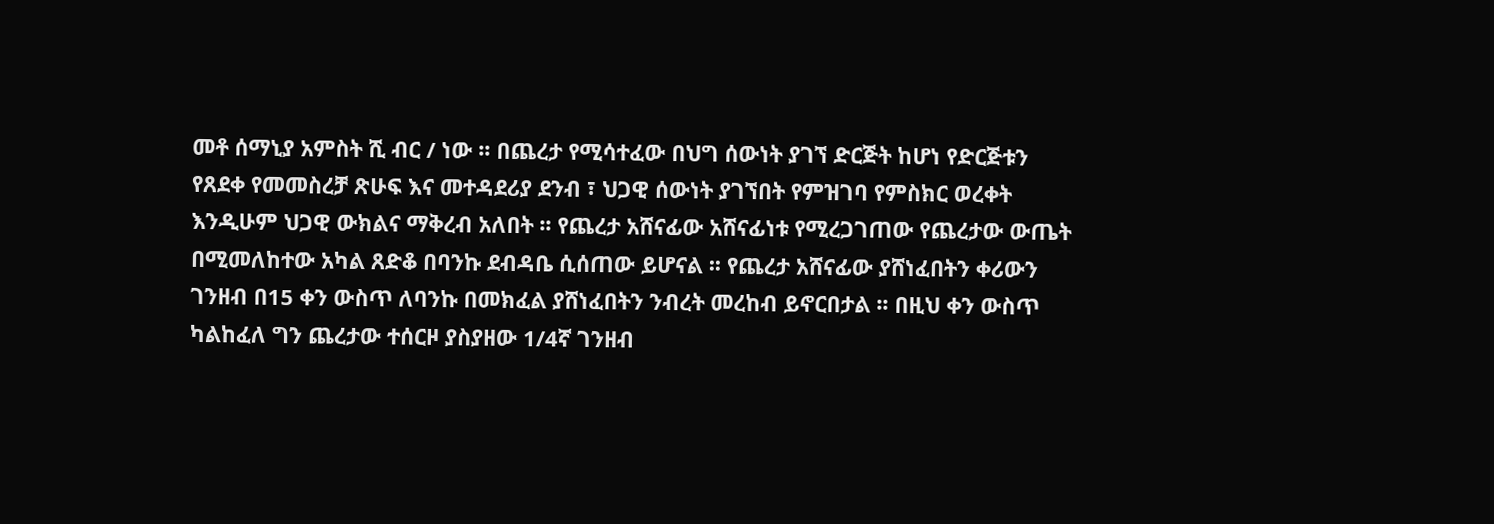መቶ ሰማኒያ አምስት ሺ ብር / ነው ፡፡ በጨረታ የሚሳተፈው በህግ ሰውነት ያገኘ ድርጅት ከሆነ የድርጅቱን የጸደቀ የመመስረቻ ጽሁፍ እና መተዳደሪያ ደንብ ፣ ህጋዊ ሰውነት ያገኘበት የምዝገባ የምስክር ወረቀት እንዲሁም ህጋዊ ውክልና ማቅረብ አለበት ፡፡ የጨረታ አሸናፊው አሸናፊነቱ የሚረጋገጠው የጨረታው ውጤት በሚመለከተው አካል ጸድቆ በባንኩ ደብዳቤ ሲሰጠው ይሆናል ፡፡ የጨረታ አሸናፊው ያሸነፈበትን ቀሪውን ገንዘብ በ15 ቀን ውስጥ ለባንኩ በመክፈል ያሸነፈበትን ንብረት መረከብ ይኖርበታል ፡፡ በዚህ ቀን ውስጥ ካልከፈለ ግን ጨረታው ተሰርዞ ያስያዘው 1/4ኛ ገንዘብ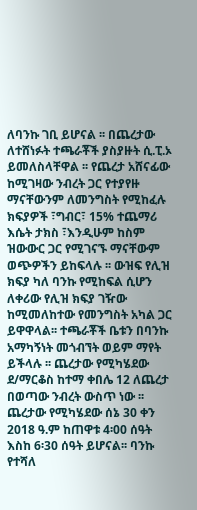ለባንኩ ገቢ ይሆናል ፡፡ በጨረታው ለተሸነፉት ተጫራቾች ያስያዙት ሲ.ፒ.ኦ ይመለስላቸዋል ፡፡ የጨረታ አሸናፊው ከሚገዛው ንብረት ጋር የተያየዙ ማናቸውንም ለመንግስት የሚከፈሉ ክፍያዎች ፣ግብር፣ 15% ተጨማሪ እሴት ታክስ ፣እንዲሁም ከስም ዝውውር ጋር የሚገናኙ ማናቸውም ወጭዎችን ይከፍላሉ ፡፡ ውዝፍ የሊዝ ክፍያ ካለ ባንኩ የሚከፍል ሲሆን ለቀሪው የሊዝ ክፍያ ገዥው ከሚመለከተው የመንግስት አካል ጋር ይዋዋላል፡፡ ተጫራቾች ቤቱን በባንኩ አማካኝነት መጎብኘት ወይም ማየት ይችላሉ ፡፡ ጨረታው የሚካሄደው ደ/ማርቆስ ከተማ ቀበሌ 12 ለጨረታ በወጣው ንብረት ውስጥ ነው ፡፡ ጨረታው የሚካሄደው ሰኔ 30 ቀን 2018 ዓ.ም ከጠዋቱ 4፡00 ሰዓት እስከ 6፡30 ሰዓት ይሆናል፡፡ ባንኩ የተሻለ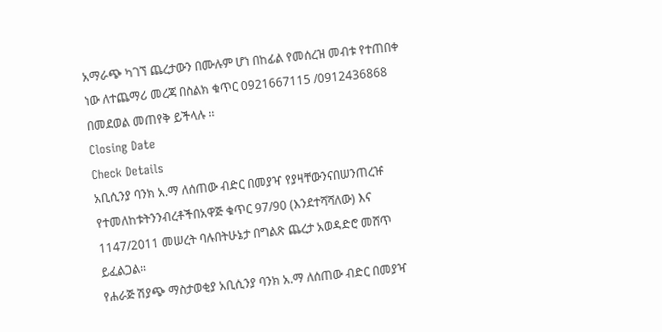አማራጭ ካገኘ ጨረታውን በሙሉም ሆነ በከፊል የመሰረዝ መብቱ የተጠበቀ ነው ለተጨማሪ መረጃ በስልክ ቁጥር 0921667115 /0912436868 በመደወል መጠየቅ ይችላሉ ፡፡
Closing Date
Check Details
አቢሲንያ ባንክ አ.ማ ለሰጠው ብድር በመያዣ የያዛቸውንናበሠንጠረዡ የተመለከቱትንንብረቶችበአዋጅ ቁጥር 97/90 (እንደተሻሻለው) እና 1147/2011 መሠረት ባሉበትሁኔታ በግልጽ ጨረታ አወዳድሮ መሸጥ ይፈልጋል።
የሐራጅ ሽያጭ ማስታወቂያ አቢሲንያ ባንክ አ.ማ ለሰጠው ብድር በመያዣ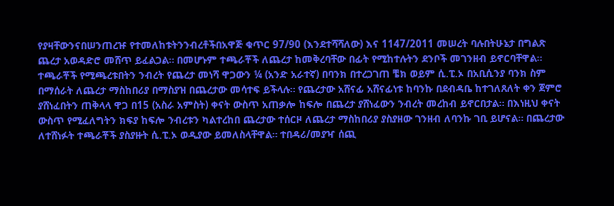የያዛቸውንናበሠንጠረዡ የተመለከቱትንንብረቶችበአዋጅ ቁጥር 97/90 (እንደተሻሻለው) እና 1147/2011 መሠረት ባሉበትሁኔታ በግልጽ ጨረታ አወዳድሮ መሸጥ ይፈልጋል። በመሆኑም ተጫራቾች ለጨረታ ከመቅረባቸው በፊት የሚከተሉትን ደንቦች መገንዘብ ይኖርባቸዋል። ተጫራቾች የሚጫረቱበትን ንብረት የጨረታ መነሻ ዋጋውን ¼ (አንድ አራተኛ) በባንክ በተረጋገጠ ቼክ ወይም ሲ.ፒ.ኦ በአቢሲንያ ባንክ ስም በማሰራት ለጨረታ ማስከበሪያ በማስያዝ በጨረታው መሳተፍ ይችላሉ። የጨረታው አሸናፊ አሸናፊነቱ ከባንኩ በደብዳቤ ከተገለጸለት ቀን ጀምሮ ያሸነፈበትን ጠቅላላ ዋጋ በ15 (አስራ አምስት) ቀናት ውስጥ አጠቃሎ ከፍሎ በጨረታ ያሸነፈውን ንብረት መረከብ ይኖርበታል። በእነዚህ ቀናት ውስጥ የሚፈለግትን ክፍያ ከፍሎ ንብረቱን ካልተረከበ ጨረታው ተሰርዞ ለጨረታ ማስከበሪያ ያስያዘው ገንዘብ ለባንኩ ገቢ ይሆናል። በጨረታው ለተሸነፉት ተጫራቾች ያስያዙት ሲ.ፒ.ኦ ወዲያው ይመለስላቸዋል። ተበዳሪ/መያዣ ሰጪ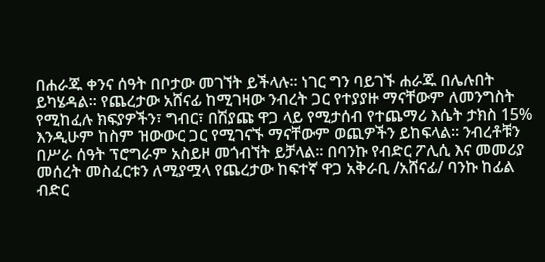በሐራጁ ቀንና ሰዓት በቦታው መገኘት ይችላሉ። ነገር ግን ባይገኙ ሐራጁ በሌሉበት ይካሄዳል። የጨረታው አሸናፊ ከሚገዛው ንብረት ጋር የተያያዙ ማናቸውም ለመንግስት የሚከፈሉ ክፍያዎችን፣ ግብር፣ በሽያጩ ዋጋ ላይ የሚታሰብ የተጨማሪ እሴት ታክስ 15% እንዲሁም ከስም ዝውውር ጋር የሚገናኙ ማናቸውም ወጪዎችን ይከፍላል። ንብረቶቹን በሥራ ሰዓት ፕሮግራም አስይዞ መጎብኘት ይቻላል። በባንኩ የብድር ፖሊሲ እና መመሪያ መሰረት መስፈርቱን ለሚያሟላ የጨረታው ከፍተኛ ዋጋ አቅራቢ /አሸናፊ/ ባንኩ ከፊል ብድር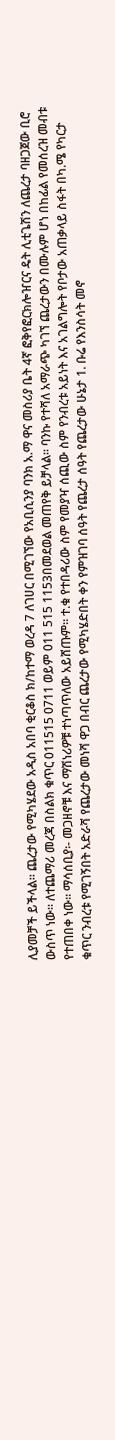ሊያመቻች ይችላል። ጨረታው የሚካሄደው አዲስ አበባ ቂርቆስ ክ/ከተማ ወረዳ 7 ለገሀር በሚገኘው የአቢሲንያ ባንክ አ.ማ ዋና መስሪያ ቤት 4ኛ ፎቅየፎርክሎዠርና ዴት ሊቲጌሽን ለጨረታ ባዘጋጀው ቢሮ ውስጥ ነው። ለተጨማሪ መረጃ በስልክ ቁጥር 011515 0711 ወይም 011 515 1153በመደወል መጠየቅ ይቻላል። ባንኩ የተሻለ አማራጭ ካገኘ ጨረታውን በሙሉም ሆነ በከፊል የመሰረዝ መብቱ የተጠበቀ ነው። ማሳሰቢያ፡- መጋዘኖቹ እና ማሽነሪዎቹ ተነጣጥለው አይሸጡም። ተ.ቁ የተበዳሪው ስም የመያዣ ሰጪው ስም የንብረቱ አይነት እና አገልግሎት የቦታው አጠቃላይ ስፋት በካ.ሜ የካርታ ቁጥር ንብረቱ የሚገኝበት አድራሻ የጨረታው መነሻ ዋጋ በብር ጨረታው የሚካሄድበት ቀን የምዝገባ ሰዓት የጨረታ ሰዓት የጨረታው ሁኔታ 1. ቡሬ የእንስሳት መኖ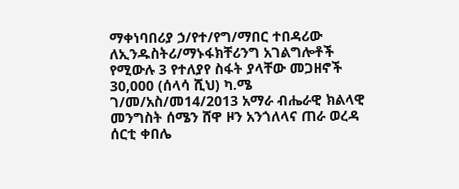ማቀነባበሪያ ኃ/የተ/የግ/ማበር ተበዳሪው ለኢንዱስትሪ/ማኑፋክቸሪንግ አገልግሎቶች የሚውሉ 3 የተለያየ ስፋት ያላቸው መጋዘኖች 30,000 (ሰላሳ ሺህ) ካ.ሜ ገ/መ/አስ/መ14/2013 አማራ ብሔራዊ ክልላዊ መንግስት ሰሜን ሸዋ ዞን አንጎለላና ጠራ ወረዳ ሰርቲ ቀበሌ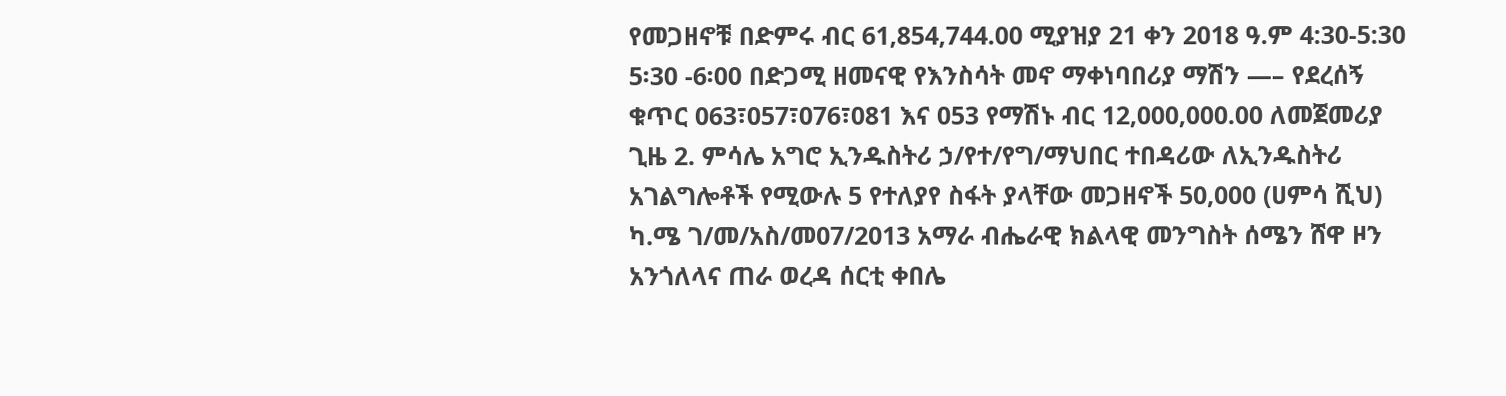የመጋዘኖቹ በድምሩ ብር 61,854,744.00 ሚያዝያ 21 ቀን 2018 ዓ.ም 4:30-5:30 5፡30 -6፡00 በድጋሚ ዘመናዊ የእንስሳት መኖ ማቀነባበሪያ ማሽን —– የደረሰኝ ቁጥር 063፣057፣076፣081 እና 053 የማሽኑ ብር 12,000,000.00 ለመጀመሪያ ጊዜ 2. ምሳሌ አግሮ ኢንዱስትሪ ኃ/የተ/የግ/ማህበር ተበዳሪው ለኢንዱስትሪ አገልግሎቶች የሚውሉ 5 የተለያየ ስፋት ያላቸው መጋዘኖች 50,000 (ሀምሳ ሺህ) ካ.ሜ ገ/መ/አስ/መ07/2013 አማራ ብሔራዊ ክልላዊ መንግስት ሰሜን ሸዋ ዞን አንጎለላና ጠራ ወረዳ ሰርቲ ቀበሌ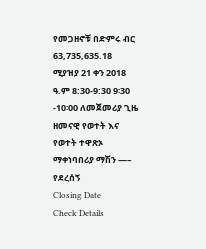የመጋዘኖቹ በድምሩ ብር 63,735,635.18 ሚያዝያ 21 ቀን 2018 ዓ.ም 8:30-9:30 9፡30 -10፡00 ለመጀመሪያ ጊዜ ዘመናዊ የወተት እና የወተት ተዋጽኦ ማቀነባበሪያ ማሽን —– የደረሰኝ
Closing Date
Check Details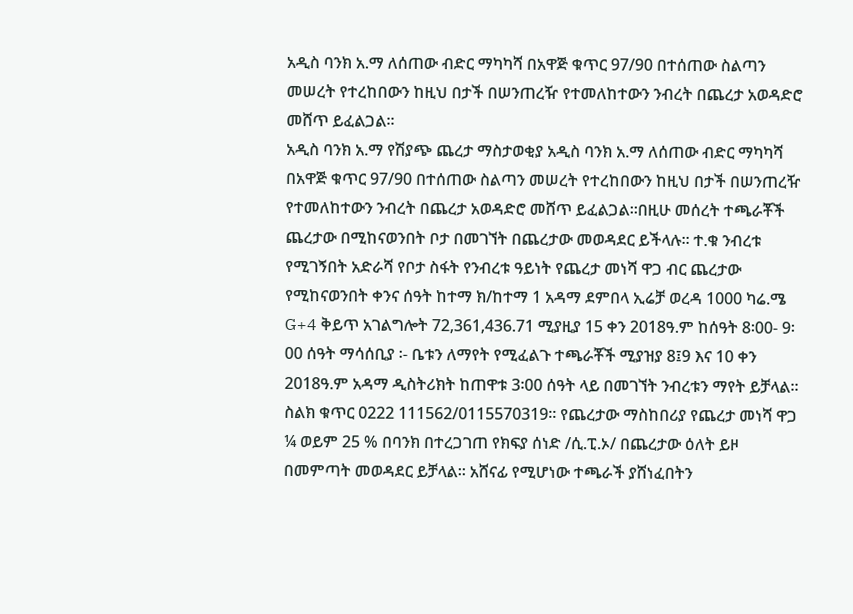አዲስ ባንክ አ.ማ ለሰጠው ብድር ማካካሻ በአዋጅ ቁጥር 97/90 በተሰጠው ስልጣን መሠረት የተረከበውን ከዚህ በታች በሠንጠረዥ የተመለከተውን ንብረት በጨረታ አወዳድሮ መሸጥ ይፈልጋል፡፡
አዲስ ባንክ አ.ማ የሽያጭ ጨረታ ማስታወቂያ አዲስ ባንክ አ.ማ ለሰጠው ብድር ማካካሻ በአዋጅ ቁጥር 97/90 በተሰጠው ስልጣን መሠረት የተረከበውን ከዚህ በታች በሠንጠረዥ የተመለከተውን ንብረት በጨረታ አወዳድሮ መሸጥ ይፈልጋል፡፡በዚሁ መሰረት ተጫራቾች ጨረታው በሚከናወንበት ቦታ በመገኘት በጨረታው መወዳደር ይችላሉ፡፡ ተ.ቁ ንብረቱ የሚገኝበት አድራሻ የቦታ ስፋት የንብረቱ ዓይነት የጨረታ መነሻ ዋጋ ብር ጨረታው የሚከናወንበት ቀንና ሰዓት ከተማ ክ/ከተማ 1 አዳማ ደምበላ ኢሬቻ ወረዳ 1000 ካሬ.ሜ G+4 ቅይጥ አገልግሎት 72,361,436.71 ሚያዚያ 15 ቀን 2018ዓ.ም ከሰዓት 8፡00- 9፡00 ሰዓት ማሳሰቢያ ፡- ቤቱን ለማየት የሚፈልጉ ተጫራቾች ሚያዝያ 8፤9 እና 10 ቀን 2018ዓ.ም አዳማ ዲስትሪክት ከጠዋቱ 3፡00 ሰዓት ላይ በመገኘት ንብረቱን ማየት ይቻላል፡፡ ስልክ ቁጥር 0222 111562/0115570319፡፡ የጨረታው ማስከበሪያ የጨረታ መነሻ ዋጋ ¼ ወይም 25 % በባንክ በተረጋገጠ የክፍያ ሰነድ /ሲ.ፒ.ኦ/ በጨረታው ዕለት ይዞ በመምጣት መወዳደር ይቻላል፡፡ አሸናፊ የሚሆነው ተጫራች ያሸነፈበትን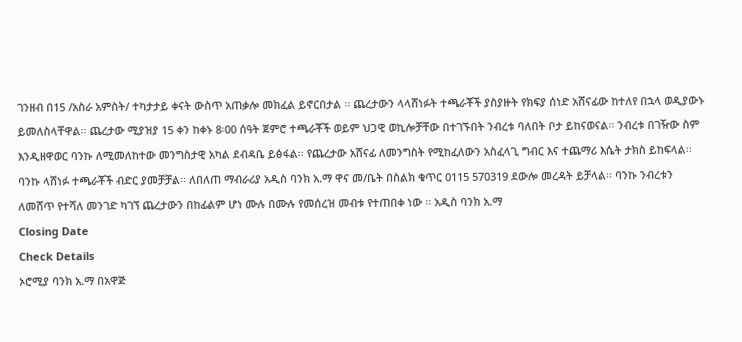ገንዘብ በ15 /አስራ አምስት/ ተካታታይ ቀናት ውስጥ አጠቃሎ መክፈል ይኖርበታል ፡፡ ጨረታውን ላላሸነፉት ተጫራቾች ያስያዙት የክፍያ ሰነድ አሸናፊው ከተለየ በኋላ ወዲያውኑ ይመለስላቸዋል፡፡ ጨረታው ሚያዝያ 15 ቀን ከቀኑ 8፡00 ሰዓት ጀምሮ ተጫራቾች ወይም ህጋዊ ወኪሎቻቸው በተገኙበት ንብረቱ ባለበት ቦታ ይከናወናል፡፡ ንብረቱ በገዥው ስም እንዲዘዋወር ባንኩ ለሚመለከተው መንግስታዊ አካል ደብዳቤ ይፅፋል፡፡ የጨረታው አሸናፊ ለመንግስት የሚከፈለውን አስፈላጊ ግብር እና ተጨማሪ እሴት ታክስ ይከፍላል፡፡ ባንኩ ላሸነፉ ተጫራቾች ብድር ያመቻቻል፡፡ ለበለጠ ማብራሪያ አዲስ ባንክ አ.ማ ዋና መ/ቤት በስልክ ቁጥር 0115 570319 ደውሎ መረዳት ይቻላል፡፡ ባንኩ ንብረቱን ለመሸጥ የተሻለ መንገድ ካገኘ ጨረታውን በከፊልም ሆነ ሙሉ በሙሉ የመሰረዝ መብቱ የተጠበቀ ነው ፡፡ አዲስ ባንክ አ.ማ
Closing Date
Check Details
ኦሮሚያ ባንክ አ.ማ በአዋጅ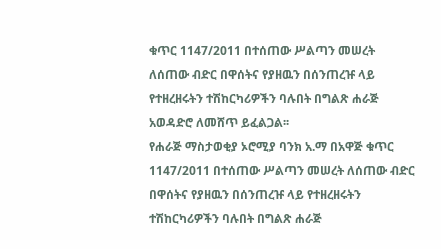ቁጥር 1147/2011 በተሰጠው ሥልጣን መሠረት ለሰጠው ብድር በዋሰትና የያዘዉን በሰንጠረዡ ላይ የተዘረዘሩትን ተሽከርካሪዎችን ባሉበት በግልጽ ሐራጅ አወዳድሮ ለመሸጥ ይፈልጋል፡፡
የሐራጅ ማስታወቂያ ኦሮሚያ ባንክ አ.ማ በአዋጅ ቁጥር 1147/2011 በተሰጠው ሥልጣን መሠረት ለሰጠው ብድር በዋሰትና የያዘዉን በሰንጠረዡ ላይ የተዘረዘሩትን ተሽከርካሪዎችን ባሉበት በግልጽ ሐራጅ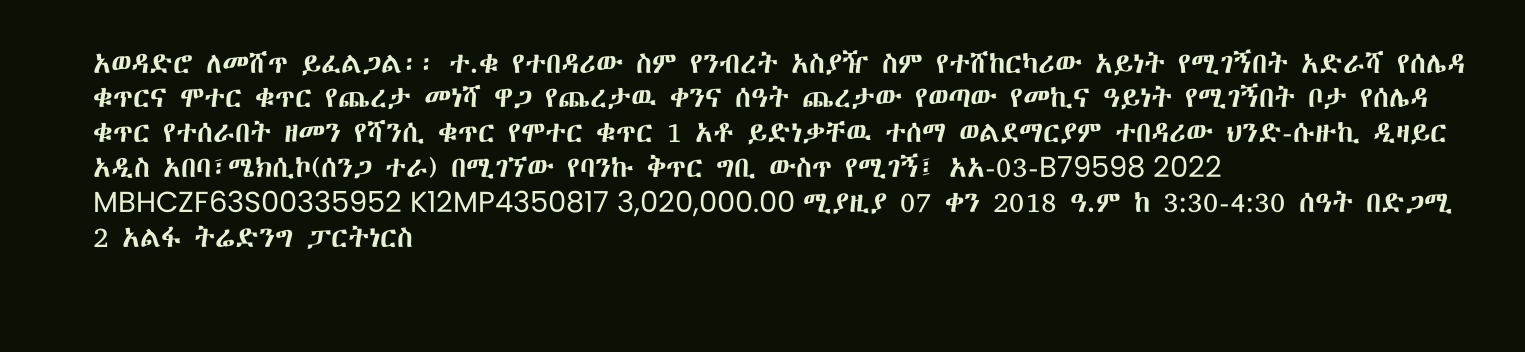አወዳድሮ ለመሸጥ ይፈልጋል፡፡ ተ.ቁ የተበዳሪው ስም የንብረት አስያዥ ስም የተሸከርካሪው አይነት የሚገኝበት አድራሻ የሰሌዳ ቁጥርና ሞተር ቁጥር የጨረታ መነሻ ዋጋ የጨረታዉ ቀንና ሰዓት ጨረታው የወጣው የመኪና ዓይነት የሚገኝበት ቦታ የሰሌዳ ቁጥር የተሰራበት ዘመን የሻንሲ ቁጥር የሞተር ቁጥር 1 አቶ ይድነቃቸዉ ተሰማ ወልደማርያም ተበዳሪው ህንድ-ሱዙኪ ዲዛይር አዲስ አበባ፣ሜክሲኮ(ሰንጋ ተራ) በሚገኘው የባንኩ ቅጥር ግቢ ውስጥ የሚገኝ፤ አአ-03-B79598 2022 MBHCZF63S00335952 K12MP4350817 3,020,000.00 ሚያዚያ 07 ቀን 2018 ዓ.ም ከ 3:30-4:30 ሰዓት በድጋሚ 2 አልፋ ትሬድንግ ፓርትነርስ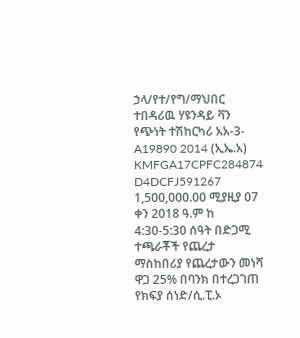ኃላ/የተ/የግ/ማህበር ተበዳሪዉ ሃዩንዳይ ቫን የጭነት ተሽከርካሪ አአ-3-A19890 2014 (ኢኤ.አ) KMFGA17CPFC284874 D4DCFJ591267 1,500,000.00 ሚያዚያ 07 ቀን 2018 ዓ.ም ከ 4:30-5:30 ሰዓት በድጋሚ ተጫራቾች የጨረታ ማስከበሪያ የጨረታውን መነሻ ዋጋ 25% በባንክ በተረጋገጠ የክፍያ ሰነድ/ሲ.ፒ.ኦ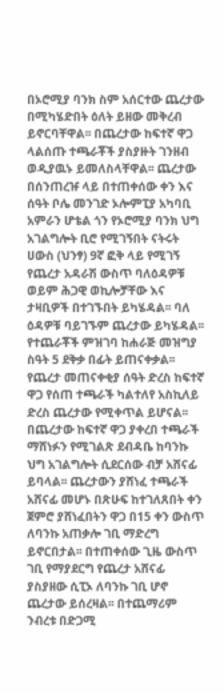በኦሮሚያ ባንክ ስም አሰርተው ጨረታው በሚካሄድበት ዕለት ይዘው መቅረብ ይኖርባቸዋል፡፡ በጨረታው ከፍተኛ ዋጋ ላልሰጡ ተጫራቾች ያስያዙት ገንዘብ ወዲያዉኑ ይመለስላቸዋል፡፡ ጨረታው በሰንጠረዡ ላይ በተጠቀሰው ቀን እና ሰዓት ቦሌ መንገድ ኦሎምፒያ አካባቢ አምራን ሆቴል ጎን የኦሮሚያ ባንክ ህግ አገልግሎት ቢሮ የሚገኝበት ናትሩት ሀውስ (ህንፃ) 9ኛ ፎቅ ላይ የሚገኝ የጨረታ አዳራሽ ውስጥ ባለዕዳዎቹ ወይም ሕጋዊ ወኪሎቻቸው እና ታዛቢዎች በተገኙበት ይካሄዳል፡፡ ባለ ዕዳዎቹ ባይገኙም ጨረታው ይካሄዳል፡፡ የተጨራቾች ምዝገባ ከሐራጅ መዝግያ ስዓት 5 ደቅቃ በፊት ይጠናቀቃል፡፡ የጨረታ መጠናቀቂያ ሰዓት ድረስ ከፍተኛ ዋጋ የሰጠ ተጫራች ካልተለየ አስኪለይ ድረስ ጨረታው የሚቀጥል ይሆናል፡፡ በጨረታው ከፍተኛ ዋጋ ያቀረበ ተጫራች ማሸነፉን የሚገልጽ ደብዳቤ ከባንኩ ህግ አገልግሎት ሲደርሰው ብቻ አሸናፊ ይባላል፡፡ ጨረታውን ያሸነፈ ተጫራች አሸናፊ መሆኑ በጽሁፍ ከተገለጸበት ቀን ጀምሮ ያሸነፈበትን ዋጋ በ15 ቀን ውስጥ ለባንኩ አጠቃሎ ገቢ ማድረግ ይኖርበታል፡፡ በተጠቀሰው ጊዜ ውስጥ ገቢ የማያደርግ የጨረታ አሸናፊ ያስያዘው ሲፒኦ ለባንኩ ገቢ ሆኖ ጨረታው ይሰረዛል፡፡ በተጨማሪም ንብረቱ በድጋሚ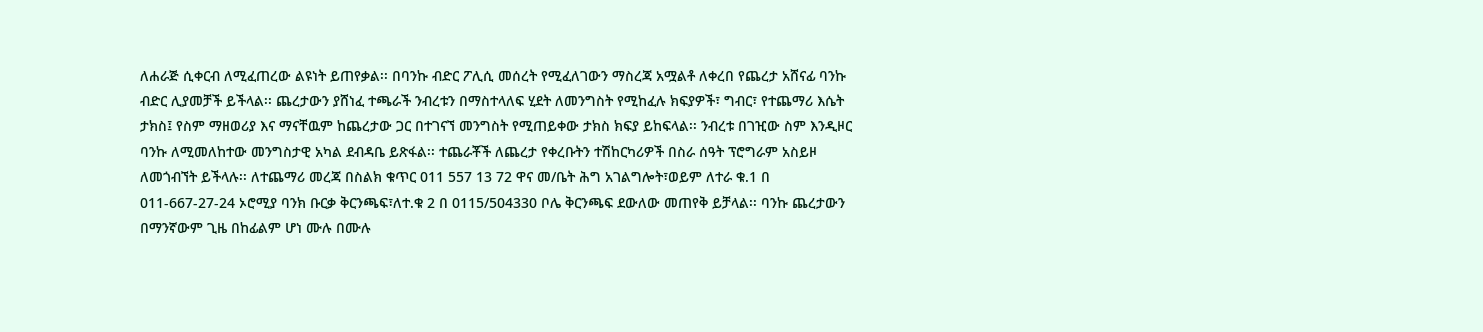ለሐራጅ ሲቀርብ ለሚፈጠረው ልዩነት ይጠየቃል፡፡ በባንኩ ብድር ፖሊሲ መሰረት የሚፈለገውን ማስረጃ አሟልቶ ለቀረበ የጨረታ አሸናፊ ባንኩ ብድር ሊያመቻች ይችላል፡፡ ጨረታውን ያሸነፈ ተጫራች ንብረቱን በማስተላለፍ ሂደት ለመንግስት የሚከፈሉ ክፍያዎች፣ ግብር፣ የተጨማሪ እሴት ታክስ፤ የስም ማዘወሪያ እና ማናቸዉም ከጨረታው ጋር በተገናኘ መንግስት የሚጠይቀው ታክስ ክፍያ ይከፍላል፡፡ ንብረቱ በገዢው ስም እንዲዞር ባንኩ ለሚመለከተው መንግስታዊ አካል ደብዳቤ ይጽፋል፡፡ ተጨራቾች ለጨረታ የቀረቡትን ተሽከርካሪዎች በስራ ሰዓት ፕሮግራም አስይዞ ለመጎብኘት ይችላሉ፡፡ ለተጨማሪ መረጃ በስልክ ቁጥር 011 557 13 72 ዋና መ/ቤት ሕግ አገልግሎት፣ወይም ለተራ ቁ.1 በ 011-667-27-24 ኦሮሚያ ባንክ ቡርቃ ቅርንጫፍ፣ለተ.ቁ 2 በ 0115/504330 ቦሌ ቅርንጫፍ ደውለው መጠየቅ ይቻላል፡፡ ባንኩ ጨረታውን በማንኛውም ጊዜ በከፊልም ሆነ ሙሉ በሙሉ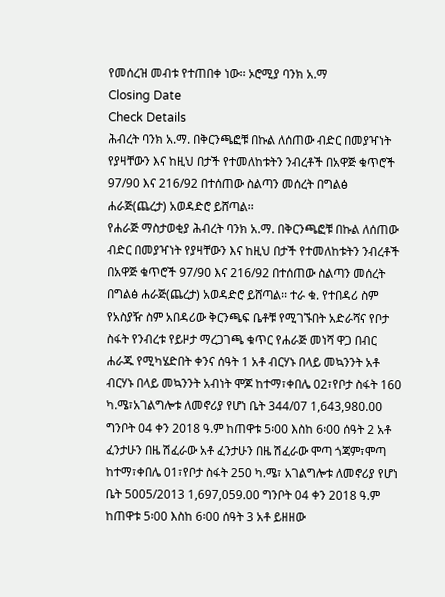የመሰረዝ መብቱ የተጠበቀ ነው፡፡ ኦሮሚያ ባንክ አ.ማ
Closing Date
Check Details
ሕብረት ባንክ አ.ማ. በቅርንጫፎቹ በኩል ለሰጠው ብድር በመያዣነት የያዛቸውን እና ከዚህ በታች የተመለከቱትን ንብረቶች በአዋጅ ቁጥሮች 97/90 እና 216/92 በተሰጠው ስልጣን መሰረት በግልፅ ሐራጅ(ጨረታ) አወዳድሮ ይሸጣል፡፡
የሐራጅ ማስታወቂያ ሕብረት ባንክ አ.ማ. በቅርንጫፎቹ በኩል ለሰጠው ብድር በመያዣነት የያዛቸውን እና ከዚህ በታች የተመለከቱትን ንብረቶች በአዋጅ ቁጥሮች 97/90 እና 216/92 በተሰጠው ስልጣን መሰረት በግልፅ ሐራጅ(ጨረታ) አወዳድሮ ይሸጣል፡፡ ተራ ቁ. የተበዳሪ ስም የአስያዥ ስም አበዳሪው ቅርንጫፍ ቤቶቹ የሚገኙበት አድራሻና የቦታ ስፋት የንብረቱ የይዞታ ማረጋገጫ ቁጥር የሐራጅ መነሻ ዋጋ በብር ሐራጁ የሚካሄድበት ቀንና ሰዓት 1 አቶ ብርሃኑ በላይ መኳንንት አቶ ብርሃኑ በላይ መኳንንት አብነት ሞጆ ከተማ፣ቀበሌ 02፣የቦታ ስፋት 160 ካ.ሜ፣አገልግሎቱ ለመኖሪያ የሆነ ቤት 344/07 1,643,980.00 ግንቦት 04 ቀን 2018 ዓ.ም ከጠዋቱ 5፡00 እስከ 6፡00 ሰዓት 2 አቶ ፈንታሁን በዜ ሽፈራው አቶ ፈንታሁን በዜ ሽፈራው ሞጣ ጎጃም፣ሞጣ ከተማ፣ቀበሌ 01፣የቦታ ስፋት 250 ካ.ሜ፣ አገልግሎቱ ለመኖሪያ የሆነ ቤት 5005/2013 1,697,059.00 ግንቦት 04 ቀን 2018 ዓ.ም ከጠዋቱ 5፡00 እስከ 6፡00 ሰዓት 3 አቶ ይዘዘው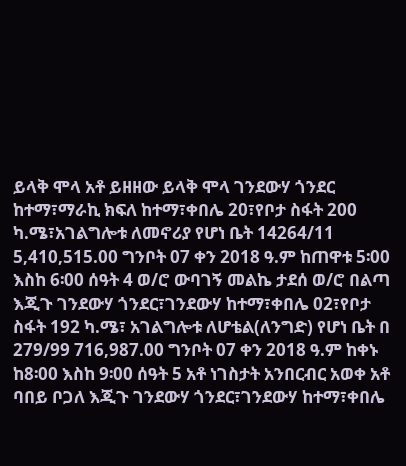ይላቅ ሞላ አቶ ይዘዘው ይላቅ ሞላ ገንደውሃ ጎንደር ከተማ፣ማራኪ ክፍለ ከተማ፣ቀበሌ 20፣የቦታ ስፋት 200 ካ.ሜ፣አገልግሎቱ ለመኖሪያ የሆነ ቤት 14264/11 5,410,515.00 ግንቦት 07 ቀን 2018 ዓ.ም ከጠዋቱ 5፡00 እስከ 6፡00 ሰዓት 4 ወ/ሮ ውባገኝ መልኬ ታደሰ ወ/ሮ በልጣ እጂጉ ገንደውሃ ጎንደር፣ገንደውሃ ከተማ፣ቀበሌ 02፣የቦታ ስፋት 192 ካ.ሜ፣ አገልግሎቱ ለሆቴል(ለንግድ) የሆነ ቤት በ 279/99 716,987.00 ግንቦት 07 ቀን 2018 ዓ.ም ከቀኑ ከ8፡00 እስከ 9፡00 ሰዓት 5 አቶ ነገስታት አንበርብር አወቀ አቶ ባበይ ቦጋለ እጂጉ ገንደውሃ ጎንደር፣ገንደውሃ ከተማ፣ቀበሌ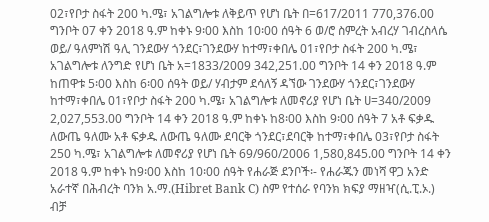02፣የቦታ ስፋት 200 ካ.ሜ፣ አገልግሎቱ ለቅይጥ የሆነ ቤት በ=617/2011 770,376.00 ግንቦት 07 ቀን 2018 ዓ.ም ከቀኑ 9፡00 እስከ 10፡00 ሰዓት 6 ወ/ሮ ስምረት አብረሃ ገብረስላሴ ወይ/ ዓለምነሽ ዓሊ ገንደውሃ ጎንደር፣ገንደውሃ ከተማ፣ቀበሌ 01፣የቦታ ስፋት 200 ካ.ሜ፣ አገልግሎቱ ለንግድ የሆነ ቤት አ=1833/2009 342,251.00 ግንቦት 14 ቀን 2018 ዓ.ም ከጠዋቱ 5፡00 እስከ 6፡00 ሰዓት ወይ/ ሃብታም ደሳለኝ ዳኘው ገንደውሃ ጎንደር፣ገንደውሃ ከተማ፣ቀበሌ 01፣የቦታ ስፋት 200 ካ.ሜ፣ አገልግሎቱ ለመኖሪያ የሆነ ቤት ሀ=340/2009 2,027,553.00 ግንቦት 14 ቀን 2018 ዓ.ም ከቀኑ ከ8፡00 እስከ 9፡00 ሰዓት 7 አቶ ፍቃዱ ለውጤ ዓለሙ አቶ ፍቃዱ ለውጤ ዓለሙ ደባርቅ ጎንደር፣ደባርቅ ከተማ፣ቀበሌ 03፣የቦታ ስፋት 250 ካ.ሜ፣ አገልግሎቱ ለመኖሪያ የሆነ ቤት 69/960/2006 1,580,845.00 ግንቦት 14 ቀን 2018 ዓ.ም ከቀኑ ከ9፡00 እስከ 10፡00 ሰዓት የሐራጅ ደንቦች፡- የሐራጁን መነሻ ዋጋ አንድ አራተኛ በሕብረት ባንክ አ.ማ.(Hibret Bank C) ስም የተሰራ የባንክ ክፍያ ማዘዣ(ሲ.ፒ.ኦ.) ብቻ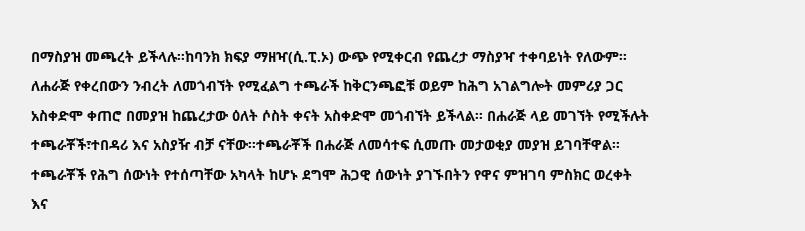በማስያዝ መጫረት ይችላሉ፡፡ከባንክ ክፍያ ማዘዣ(ሲ.ፒ.ኦ) ውጭ የሚቀርብ የጨረታ ማስያዣ ተቀባይነት የለውም፡፡ ለሐራጅ የቀረበውን ንብረት ለመጎብኘት የሚፈልግ ተጫራች ከቅርንጫፎቹ ወይም ከሕግ አገልግሎት መምሪያ ጋር አስቀድሞ ቀጠሮ በመያዝ ከጨረታው ዕለት ሶስት ቀናት አስቀድሞ መጎብኘት ይችላል፡፡ በሐራጅ ላይ መገኘት የሚችሉት ተጫራቾች፣ተበዳሪ እና አስያዥ ብቻ ናቸው፡፡ተጫራቾች በሐራጅ ለመሳተፍ ሲመጡ መታወቂያ መያዝ ይገባቸዋል፡፡ተጫራቾች የሕግ ሰውነት የተሰጣቸው አካላት ከሆኑ ደግሞ ሕጋዊ ሰውነት ያገኙበትን የዋና ምዝገባ ምስክር ወረቀት እና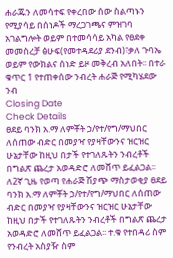ሐራጁን ለመሳተፍ የቀረበው ሰው ስልጣኑን የሚያሳይ በሰነዶች ማረጋገጫና ምዝገባ አገልግሎት ወይም በተመሳሳይ አካል የፀደቀ መመስረቻ ፅሁፍ(የመተዳደሪያ ደንብ)፣ቃለ ጉባኤ ወይም የውክልና ሰነድ ይዞ መቅረብ አለበት፡፡ በተራ ቁጥር 1 የተጠቀሰው ንብረት ሐራጅ የሚካሄደው ንብ
Closing Date
Check Details
ፀደይ ባንክ አ.ማ ለምቾት ኃ/የተ/የግ/ማህበር ለሰጠው ብድር በመያዣ የያዛቸውንና ዝርዝር ሁኔታቸው ከዚህ በታች የተገለጹትን ንብረቶች በግልጽ ጨረታ አወዳድሮ ለመሸጥ ይፈልጋል፡፡
ለ2ኛ ጊዜ የወጣ የሐራጅ ሽያጭ ማስታወቂያ ፀደይ ባንክ አ.ማ ለምቾት ኃ/የተ/የግ/ማህበር ለሰጠው ብድር በመያዣ የያዛቸውንና ዝርዝር ሁኔታቸው ከዚህ በታች የተገለጹትን ንብረቶች በግልጽ ጨረታ አወዳድሮ ለመሸጥ ይፈልጋል፡፡ ተ.ቁ የተበዳሪ ስም የንብረት አስያዥ ስም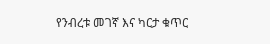የንብረቱ መገኛ እና ካርታ ቁጥር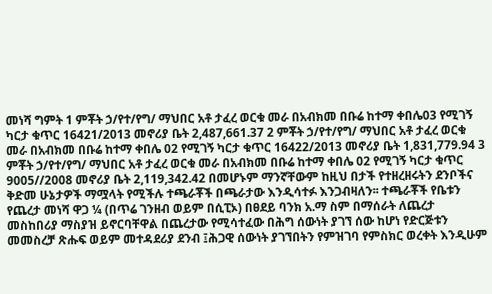መነሻ ግምት 1 ምቾት ኃ/የተ/የግ/ ማህበር አቶ ታፈረ ወርቁ መራ በአብክመ በቡሬ ከተማ ቀበሌ03 የሚገኝ ካርታ ቁጥር 16421/2013 መኖሪያ ቤት 2,487,661.37 2 ምቾት ኃ/የተ/የግ/ ማህበር አቶ ታፈረ ወርቁ መራ በአብክመ በቡሬ ከተማ ቀበሌ 02 የሚገኝ ካርታ ቁጥር 16422/2013 መኖሪያ ቤት 1,831,779.94 3 ምቾት ኃ/የተ/የግ/ ማህበር አቶ ታፈረ ወርቁ መራ በአብክመ በቡሬ ከተማ ቀበሌ 02 የሚገኝ ካርታ ቁጥር 9005//2008 መኖሪያ ቤት 2,119,342.42 በመሆኑም ማንኛቸውም ከዚህ በታች የተዘረዘሩትን ደንቦችና ቅድመ ሁኔታዎች ማሟላት የሚችሉ ተጫራቾች በጫራታው እንዲሳተፉ እንጋብዛለን፡፡ ተጫራቾች የቤቱን የጨረታ መነሻ ዋጋ ¼ (በጥሬ ገንዘብ ወይም በሲፒኦ) በፀደይ ባንክ አ.ማ ስም በማሰራት ለጨረታ መስከበሪያ ማስያዝ ይኖርባቸዋል በጨረታው የሚሳተፈው በሕግ ሰውነት ያገኘ ሰው ከሆነ የድርጅቱን መመስረቻ ጽሑፍ ወይም መተዳደሪያ ደንብ ፤ሕጋዊ ሰውነት ያገኘበትን የምዝገባ የምስክር ወረቀት እንዲሁም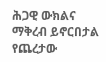ሕጋዊ ውክልና ማቅረብ ይኖርበታል የጨረታው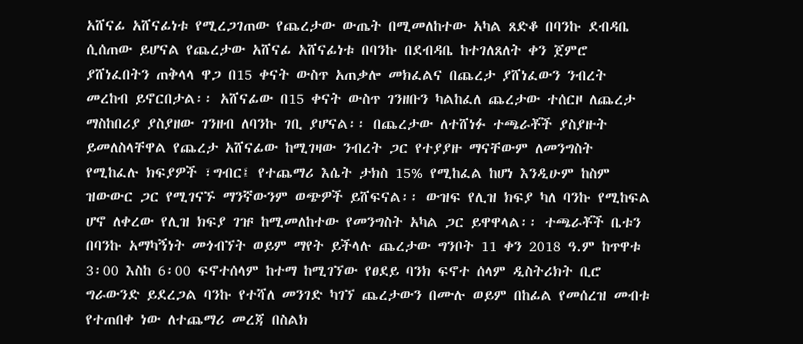አሸናፊ አሸናፊነቱ የሚረጋገጠው የጨረታው ውጤት በሚመለከተው አካል ጸድቆ በባንኩ ደብዳቤ ሲሰጠው ይሆናል የጨረታው አሸናፊ አሸናፊነቱ በባንኩ በደብዳቤ ከተገለጸለት ቀን ጀምሮ ያሸነፈበትን ጠቅላላ ዋጋ በ15 ቀናት ውስጥ አጠቃሎ መክፈልና በጨረታ ያሸነፈውን ንብረት መረከብ ይኖርበታል፡፡ አሸናፊው በ15 ቀናት ውስጥ ገንዘቡን ካልከፈለ ጨረታው ተሰርዞ ለጨረታ ማስከበሪያ ያስያዘው ገንዘብ ለባንኩ ገቢ ያሆናል፡፡ በጨረታው ለተሸነፉ ተጫራቾች ያስያዙት ይመለስላቸዋል የጨረታ አሸናፊው ከሚገዛው ንብረት ጋር የተያያዙ ማናቸውም ለመንግስት የሚከፈሉ ክፍያዎች ፣ግብር፤ የተጨማሪ እሴት ታክስ 15% የሚከፈል ከሆነ እንዲሁም ከስም ዝውውር ጋር የሚገናኙ ማንኛውንም ወጭዎች ይሸፍናል፡፡ ውዝፍ የሊዝ ክፍያ ካለ ባንኩ የሚከፍል ሆኖ ለቀረው የሊዝ ክፍያ ገዡ ከሚመለከተው የመንግስት አካል ጋር ይዋዋላል፡፡ ተጫራቾች ቤቱን በባንኩ አማካኝነት መጎብኘት ወይም ማየት ይችላሉ ጨረታው ግንቦት 11 ቀን 2018 ዓ.ም ከጥዋቱ 3፡00 እስከ 6፡00 ፍኖተሰላም ከተማ ከሚገኘው የፀደይ ባንክ ፍኖተ ሰላም ዲስትሪክት ቢሮ ግራውንድ ይደረጋል ባንኩ የተሻለ መንገድ ካገኘ ጨረታውን በሙሉ ወይም በከፊል የመሰረዝ መብቱ የተጠበቀ ነው ለተጨማሪ መረጃ በስልክ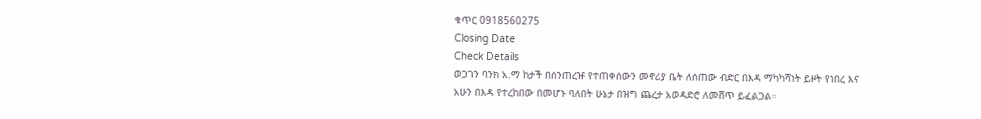ቁጥር 0918560275
Closing Date
Check Details
ወጋገን ባንክ አ.ማ ከታች በሰንጠረዡ የተጠቀሰውን መኖሪያ ቤት ለሰጠው ብድር በእዳ ማካካሻነት ይዞት የነበረ እና አሁን በእዳ የተረከበው በመሆኑ ባለበት ሁኔታ በዝግ ጨረታ አወዳድሮ ለመሸጥ ይፈልጋል።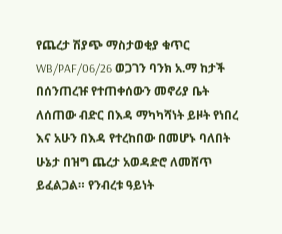የጨረታ ሽያጭ ማስታወቂያ ቁጥር WB/PAF/06/26 ወጋገን ባንክ አ.ማ ከታች በሰንጠረዡ የተጠቀሰውን መኖሪያ ቤት ለሰጠው ብድር በእዳ ማካካሻነት ይዞት የነበረ እና አሁን በእዳ የተረከበው በመሆኑ ባለበት ሁኔታ በዝግ ጨረታ አወዳድሮ ለመሸጥ ይፈልጋል። የንብረቱ ዓይነት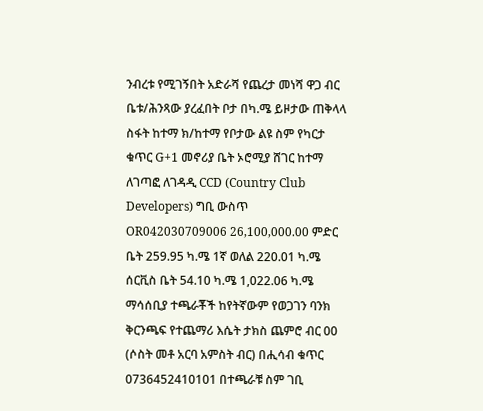ንብረቱ የሚገኝበት አድራሻ የጨረታ መነሻ ዋጋ ብር ቤቱ/ሕንጻው ያረፈበት ቦታ በካ.ሜ ይዞታው ጠቅላላ ስፋት ከተማ ክ/ከተማ የቦታው ልዩ ስም የካርታ ቁጥር G+1 መኖሪያ ቤት ኦሮሚያ ሸገር ከተማ ለገጣፎ ለገዳዲ CCD (Country Club Developers) ግቢ ውስጥ OR042030709006 26,100,000.00 ምድር ቤት 259.95 ካ.ሜ 1ኛ ወለል 220.01 ካ.ሜ ሰርቪስ ቤት 54.10 ካ.ሜ 1,022.06 ካ.ሜ ማሳሰቢያ ተጫራቾች ከየትኛውም የወጋገን ባንክ ቅርንጫፍ የተጨማሪ እሴት ታክስ ጨምሮ ብር 00 (ሶስት መቶ አርባ አምስት ብር) በሒሳብ ቁጥር 0736452410101 በተጫራቹ ስም ገቢ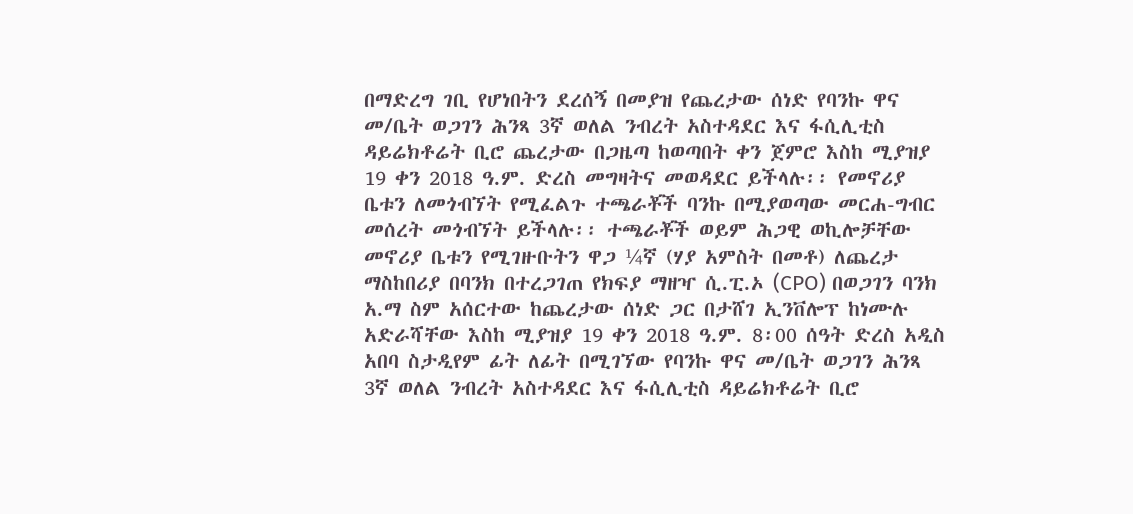በማድረግ ገቢ የሆነበትን ደረሰኝ በመያዝ የጨረታው ሰነድ የባንኩ ዋና መ/ቤት ወጋገን ሕንጻ 3ኛ ወለል ንብረት አስተዳደር እና ፋሲሊቲስ ዳይሬክቶሬት ቢሮ ጨረታው በጋዜጣ ከወጣበት ቀን ጀምሮ እስከ ሚያዝያ 19 ቀን 2018 ዓ.ም. ድረስ መግዛትና መወዳደር ይችላሉ፡፡ የመኖሪያ ቤቱን ለመጎብኘት የሚፈልጉ ተጫራቾች ባንኩ በሚያወጣው መርሐ-ግብር መሰረት መጎብኘት ይችላሉ፡፡ ተጫራቾች ወይም ሕጋዊ ወኪሎቻቸው መኖሪያ ቤቱን የሚገዙቡትን ዋጋ ¼ኛ (ሃያ አምስት በመቶ) ለጨረታ ማስከበሪያ በባንክ በተረጋገጠ የክፍያ ማዘዣ ሲ.ፒ.ኦ (CPO) በወጋገን ባንክ አ.ማ ስም አሰርተው ከጨረታው ሰነድ ጋር በታሸገ ኢንቨሎፕ ከነሙሉ አድራሻቸው እስከ ሚያዝያ 19 ቀን 2018 ዓ.ም. 8፡00 ሰዓት ድረስ አዲስ አበባ ስታዲየም ፊት ለፊት በሚገኘው የባንኩ ዋና መ/ቤት ወጋገን ሕንጻ 3ኛ ወለል ንብረት አስተዳደር እና ፋሲሊቲስ ዳይሬክቶሬት ቢሮ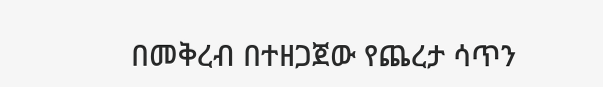በመቅረብ በተዘጋጀው የጨረታ ሳጥን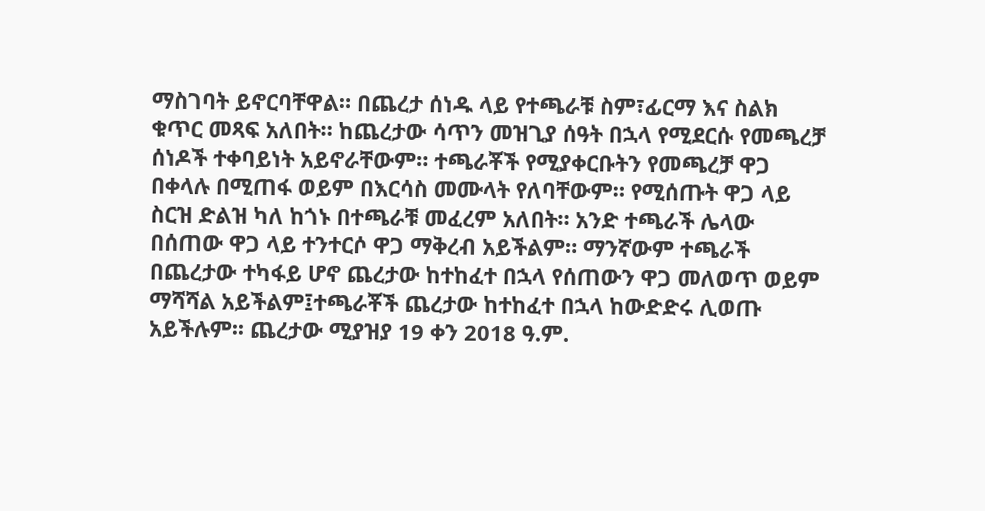ማስገባት ይኖርባቸዋል። በጨረታ ሰነዱ ላይ የተጫራቹ ስም፣ፊርማ እና ስልክ ቁጥር መጻፍ አለበት። ከጨረታው ሳጥን መዝጊያ ሰዓት በኋላ የሚደርሱ የመጫረቻ ሰነዶች ተቀባይነት አይኖራቸውም። ተጫራቾች የሚያቀርቡትን የመጫረቻ ዋጋ በቀላሉ በሚጠፋ ወይም በእርሳስ መሙላት የለባቸውም። የሚሰጡት ዋጋ ላይ ስርዝ ድልዝ ካለ ከጎኑ በተጫራቹ መፈረም አለበት። አንድ ተጫራች ሌላው በሰጠው ዋጋ ላይ ተንተርሶ ዋጋ ማቅረብ አይችልም። ማንኛውም ተጫራች በጨረታው ተካፋይ ሆኖ ጨረታው ከተከፈተ በኋላ የሰጠውን ዋጋ መለወጥ ወይም ማሻሻል አይችልም፤ተጫራቾች ጨረታው ከተከፈተ በኋላ ከውድድሩ ሊወጡ አይችሉም፡፡ ጨረታው ሚያዝያ 19 ቀን 2018 ዓ.ም.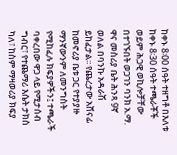ከቀኑ 8፡00 ሰዓት ተዘግቶ በእለቱ ከቀኑ 8፡30 ሰዓት ተጫራቾች ወይም ሕጋዊ ወኪሎቻቸው በተገኙበት ወጋገን ባንክ አ.ማ. ዋና መስሪያ ቤት ሕንጻ 9ኛ ወለል በባንኩ አዳራሽ ይከፈታል፡፡ የጨረታው አሸናፊ ከመኖሪያ ቤቱ ጋር የተያያዙ ማንኛውንም ለመንግስት የሚከፈሉ ክፍያዎችን፤ ተጫራች ባቀረበው ዋጋ ላይ የሚታሰብ ግብር፣ የተጨማሪ እሴት ታክስ ካለ፣ ከስም ማዛወሪያ ክፍያ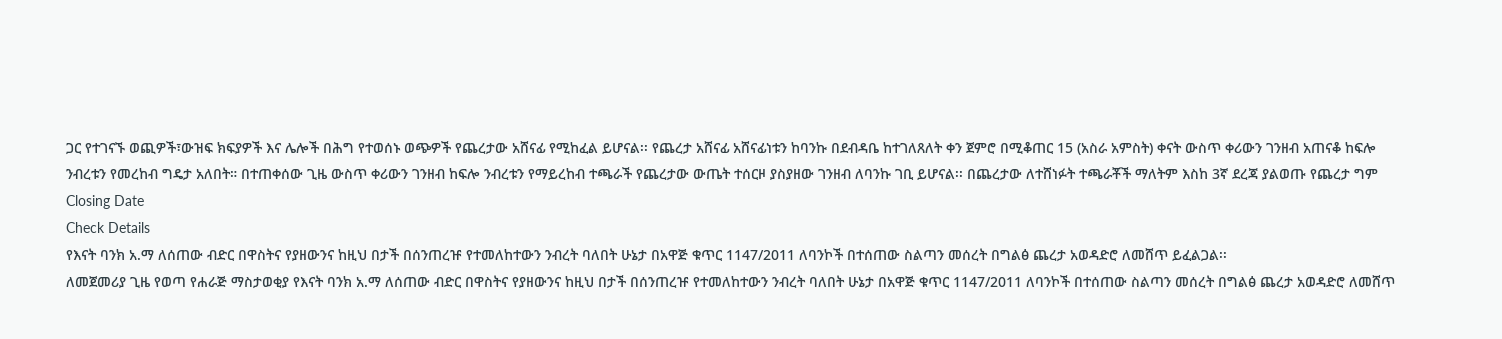ጋር የተገናኙ ወጪዎች፣ውዝፍ ክፍያዎች እና ሌሎች በሕግ የተወሰኑ ወጭዎች የጨረታው አሸናፊ የሚከፈል ይሆናል፡፡ የጨረታ አሸናፊ አሸናፊነቱን ከባንኩ በደብዳቤ ከተገለጸለት ቀን ጀምሮ በሚቆጠር 15 (አስራ አምስት) ቀናት ውስጥ ቀሪውን ገንዘብ አጠናቆ ከፍሎ ንብረቱን የመረከብ ግዴታ አለበት። በተጠቀሰው ጊዜ ውስጥ ቀሪውን ገንዘብ ከፍሎ ንብረቱን የማይረከብ ተጫራች የጨረታው ውጤት ተሰርዞ ያስያዘው ገንዘብ ለባንኩ ገቢ ይሆናል፡፡ በጨረታው ለተሸነፉት ተጫራቾች ማለትም እስከ 3ኛ ደረጃ ያልወጡ የጨረታ ግም
Closing Date
Check Details
የእናት ባንክ አ.ማ ለሰጠው ብድር በዋስትና የያዘውንና ከዚህ በታች በሰንጠረዡ የተመለከተውን ንብረት ባለበት ሁኔታ በአዋጅ ቁጥር 1147/2011 ለባንኮች በተሰጠው ስልጣን መሰረት በግልፅ ጨረታ አወዳድሮ ለመሸጥ ይፈልጋል፡፡
ለመጀመሪያ ጊዜ የወጣ የሐራጅ ማስታወቂያ የእናት ባንክ አ.ማ ለሰጠው ብድር በዋስትና የያዘውንና ከዚህ በታች በሰንጠረዡ የተመለከተውን ንብረት ባለበት ሁኔታ በአዋጅ ቁጥር 1147/2011 ለባንኮች በተሰጠው ስልጣን መሰረት በግልፅ ጨረታ አወዳድሮ ለመሸጥ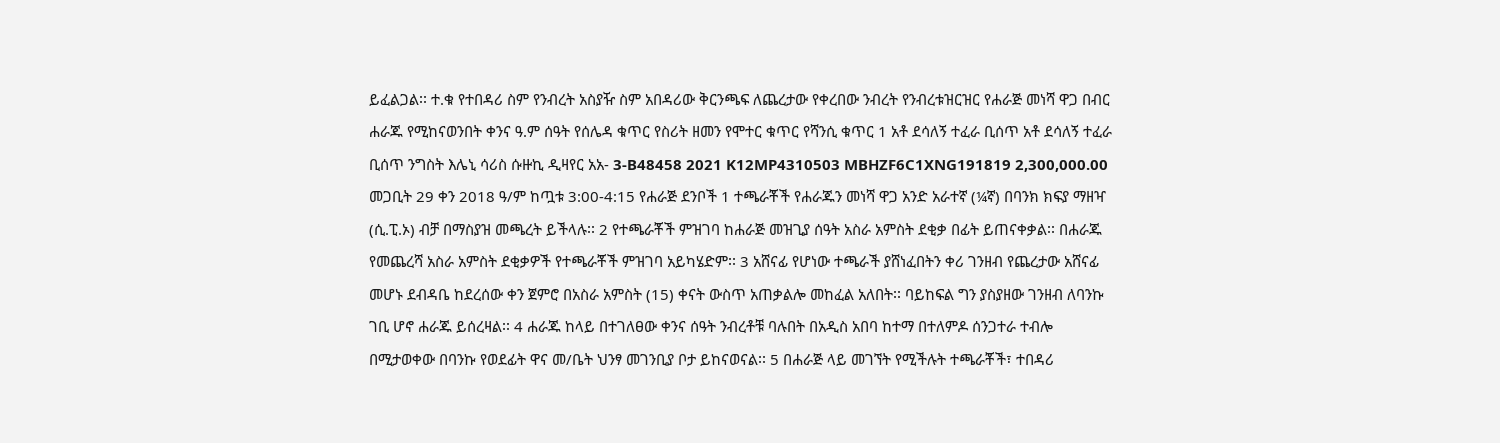ይፈልጋል፡፡ ተ.ቁ የተበዳሪ ስም የንብረት አስያዥ ስም አበዳሪው ቅርንጫፍ ለጨረታው የቀረበው ንብረት የንብረቱዝርዝር የሐራጅ መነሻ ዋጋ በብር ሐራጁ የሚከናወንበት ቀንና ዓ.ም ሰዓት የሰሌዳ ቁጥር የስሪት ዘመን የሞተር ቁጥር የሻንሲ ቁጥር 1 አቶ ደሳለኝ ተፈራ ቢሰጥ አቶ ደሳለኝ ተፈራ ቢሰጥ ንግስት እሌኒ ሳሪስ ሱዙኪ ዲዛየር አአ- 3-B48458 2021 K12MP4310503 MBHZF6C1XNG191819 2,300,000.00 መጋቢት 29 ቀን 2018 ዓ/ም ከጧቱ 3:00-4:15 የሐራጅ ደንቦች 1 ተጫራቾች የሐራጁን መነሻ ዋጋ አንድ አራተኛ (¼ኛ) በባንክ ክፍያ ማዘዣ (ሲ.ፒ.ኦ) ብቻ በማስያዝ መጫረት ይችላሉ፡፡ 2 የተጫራቾች ምዝገባ ከሐራጅ መዝጊያ ሰዓት አስራ አምስት ደቂቃ በፊት ይጠናቀቃል፡፡ በሐራጁ የመጨረሻ አስራ አምስት ደቂቃዎች የተጫራቾች ምዝገባ አይካሄድም፡፡ 3 አሸናፊ የሆነው ተጫራች ያሸነፈበትን ቀሪ ገንዘብ የጨረታው አሸናፊ መሆኑ ደብዳቤ ከደረሰው ቀን ጀምሮ በአስራ አምስት (15) ቀናት ውስጥ አጠቃልሎ መከፈል አለበት፡፡ ባይከፍል ግን ያስያዘው ገንዘብ ለባንኩ ገቢ ሆኖ ሐራጁ ይሰረዛል፡፡ 4 ሐራጁ ከላይ በተገለፀው ቀንና ሰዓት ንብረቶቹ ባሉበት በአዲስ አበባ ከተማ በተለምዶ ሰንጋተራ ተብሎ በሚታወቀው በባንኩ የወደፊት ዋና መ/ቤት ህንፃ መገንቢያ ቦታ ይከናወናል፡፡ 5 በሐራጅ ላይ መገኘት የሚችሉት ተጫራቾች፣ ተበዳሪ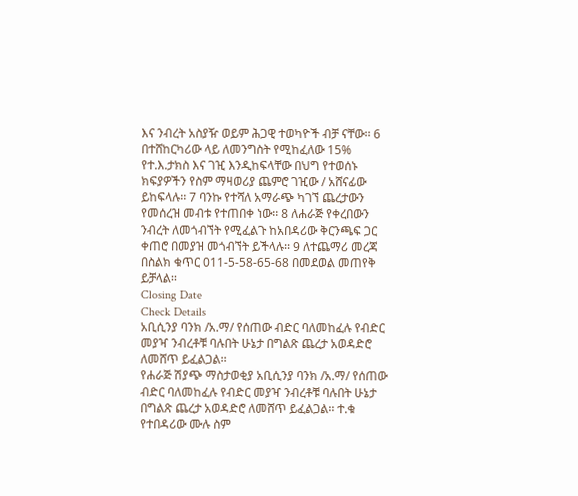እና ንብረት አስያዥ ወይም ሕጋዊ ተወካዮች ብቻ ናቸው፡፡ 6 በተሸከርካሪው ላይ ለመንግስት የሚከፈለው 15% የተ.እ.ታክስ እና ገዢ እንዲከፍላቸው በህግ የተወሰኑ ክፍያዎችን የስም ማዛወሪያ ጨምሮ ገዢው / አሸናፊው ይከፍላሉ፡፡ 7 ባንኩ የተሻለ አማራጭ ካገኘ ጨረታውን የመሰረዝ መብቱ የተጠበቀ ነው፡፡ 8 ለሐራጅ የቀረበውን ንብረት ለመጎብኘት የሚፈልጉ ከአበዳሪው ቅርንጫፍ ጋር ቀጠሮ በመያዝ መጎብኘት ይችላሉ፡፡ 9 ለተጨማሪ መረጃ በስልክ ቁጥር 011-5-58-65-68 በመደወል መጠየቅ ይቻላል፡፡
Closing Date
Check Details
አቢሲንያ ባንክ /አ.ማ/ የሰጠው ብድር ባለመከፈሉ የብድር መያዣ ንብረቶቹ ባሉበት ሁኔታ በግልጽ ጨረታ አወዳድሮ ለመሸጥ ይፈልጋል፡፡
የሐራጅ ሽያጭ ማስታወቂያ አቢሲንያ ባንክ /አ.ማ/ የሰጠው ብድር ባለመከፈሉ የብድር መያዣ ንብረቶቹ ባሉበት ሁኔታ በግልጽ ጨረታ አወዳድሮ ለመሸጥ ይፈልጋል፡፡ ተ.ቁ የተበዳሪው ሙሉ ስም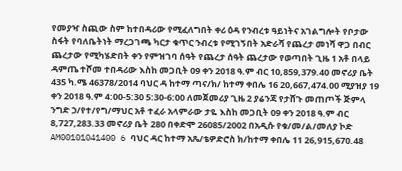የመያዣ ስጪው ስም ከተበዳሪው የሚፈለግበት ቀሪ ዕዳ የንብረቱ ዓይነትና አገልግሎት የቦታው ስፋት የባለቤትነት ማረጋገጫ ካርታ ቁጥር ንብረቱ የሚገኝበት አድራሻ የጨረታ መነሻ ዋጋ በብር ጨረታው የሚካሄድበት ቀን የምዝገባ ሰዓት የጨረታ ሰዓት ጨረታው የወጣበት ጊዜ 1 አቶ በላይ ዳምጤ ተሾመ ተበዳሪው እስከ መጋቢት 09 ቀን 2018 ዓ.ም ብር 10,859,379.40 መኖሪያ ቤት 435 ካ.ሜ 46378/2014 ባህር ዳ ከተማ ጣና/ክ/ ከተማ ቀበሌ 16 20,667,474.00 ሚያዝያ 19 ቀን 2018 ዓ.ም 4:00-5:30 5:30-6:00 ለመጀመሪያ ጊዜ 2 ያሬንጃ የታሸጉ መጠጦች ጅምላ ንግድ ኃ/የተ/የግ/ማህር አቶ ተፈራ አላምራው ታዬ እስከ መጋቢት 09 ቀን 2018 ዓ.ም ብር 8,727,283.33 መኖሪያ ቤት 280 በቀድሞ 26085/2002 በአዲሱ የቁ/መ/ል/መለያ ኮድ AM00101041400 6 ባህር ዳር ከተማ አጼ/ቴዎድሮስ ክ/ከተማ ቀበሌ 11 26,915,670.48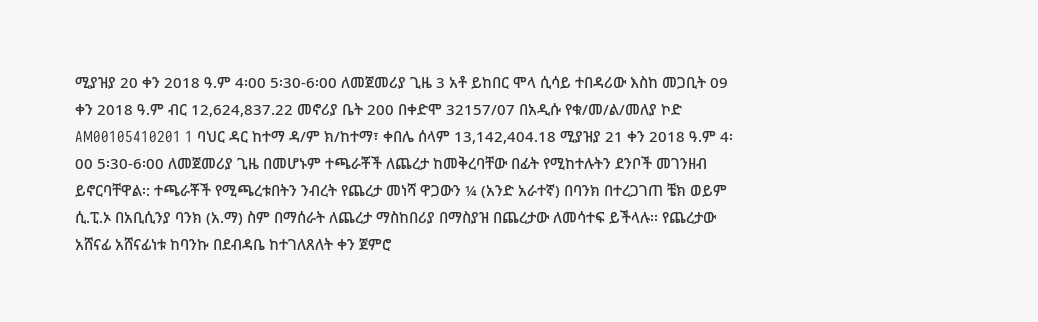ሚያዝያ 20 ቀን 2018 ዓ.ም 4፡00 5፡30-6፡00 ለመጀመሪያ ጊዜ 3 አቶ ይከበር ሞላ ሲሳይ ተበዳሪው እስከ መጋቢት 09 ቀን 2018 ዓ.ም ብር 12,624,837.22 መኖሪያ ቤት 200 በቀድሞ 32157/07 በአዲሱ የቁ/መ/ል/መለያ ኮድ AM00105410201 1 ባህር ዳር ከተማ ዳ/ም ክ/ከተማ፣ ቀበሌ ሰላም 13,142,404.18 ሚያዝያ 21 ቀን 2018 ዓ.ም 4፡00 5፡30-6፡00 ለመጀመሪያ ጊዜ በመሆኑም ተጫራቾች ለጨረታ ከመቅረባቸው በፊት የሚከተሉትን ደንቦች መገንዘብ ይኖርባቸዋል፡: ተጫራቾች የሚጫረቱበትን ንብረት የጨረታ መነሻ ዋጋውን ¼ (አንድ አራተኛ) በባንክ በተረጋገጠ ቼክ ወይም ሲ.ፒ.ኦ በአቢሲንያ ባንክ (አ.ማ) ስም በማሰራት ለጨረታ ማስከበሪያ በማስያዝ በጨረታው ለመሳተፍ ይችላሉ፡፡ የጨረታው አሸናፊ አሸናፊነቱ ከባንኩ በደብዳቤ ከተገለጸለት ቀን ጀምሮ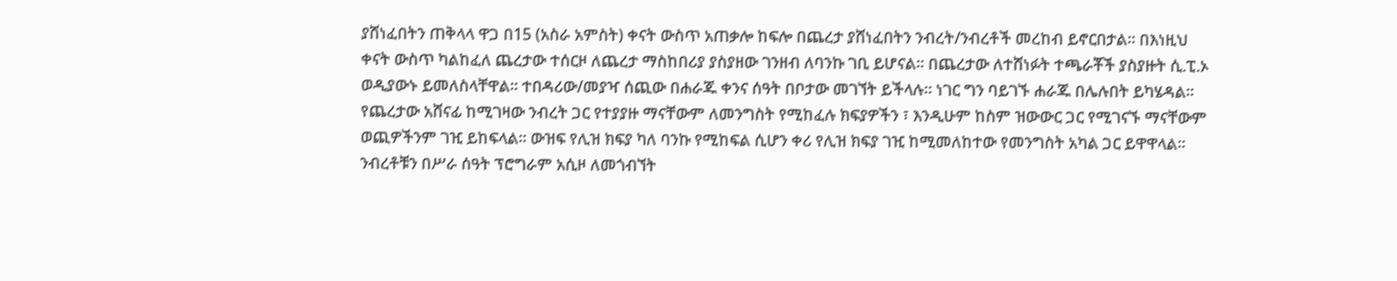ያሸነፈበትን ጠቅላላ ዋጋ በ15 (አስራ አምስት) ቀናት ውስጥ አጠቃሎ ከፍሎ በጨረታ ያሸነፈበትን ንብረት/ንብረቶች መረከብ ይኖርበታል፡፡ በእነዚህ ቀናት ውስጥ ካልከፈለ ጨረታው ተሰርዞ ለጨረታ ማስከበሪያ ያስያዘው ገንዘብ ለባንኩ ገቢ ይሆናል፡፡ በጨረታው ለተሸነፉት ተጫራቾች ያስያዙት ሲ.ፒ.ኦ ወዲያውኑ ይመለስላቸዋል፡፡ ተበዳሪው/መያዣ ሰጪው በሐራጁ ቀንና ሰዓት በቦታው መገኘት ይችላሉ፡፡ ነገር ግን ባይገኙ ሐራጁ በሌሉበት ይካሄዳል፡፡ የጨረታው አሸናፊ ከሚገዛው ንብረት ጋር የተያያዙ ማናቸውም ለመንግስት የሚከፈሉ ክፍያዎችን ፣ እንዲሁም ከስም ዝውውር ጋር የሚገናኙ ማናቸውም ወጪዎችንም ገዢ ይከፍላል፡፡ ውዝፍ የሊዝ ክፍያ ካለ ባንኩ የሚከፍል ሲሆን ቀሪ የሊዝ ክፍያ ገዢ ከሚመለከተው የመንግስት አካል ጋር ይዋዋላል፡፡ ንብረቶቹን በሥራ ሰዓት ፕሮግራም አሲዞ ለመጎብኘት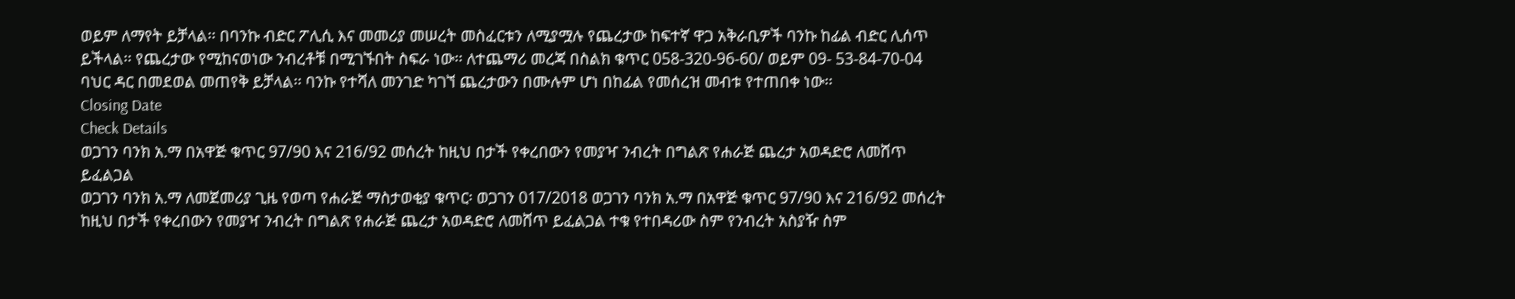ወይም ለማየት ይቻላል፡፡ በባንኩ ብድር ፖሊሲ እና መመሪያ መሠረት መስፈርቱን ለሚያሟሉ የጨረታው ከፍተኛ ዋጋ አቅራቢዎች ባንኩ ከፊል ብድር ሊሰጥ ይችላል፡፡ የጨረታው የሚከናወነው ንብረቶቹ በሚገኙበት ስፍራ ነው፡፡ ለተጨማሪ መረጃ በስልክ ቁጥር 058-320-96-60/ ወይም 09- 53-84-70-04 ባህር ዳር በመደወል መጠየቅ ይቻላል፡፡ ባንኩ የተሻለ መንገድ ካገኘ ጨረታውን በሙሉም ሆነ በከፊል የመሰረዝ መብቱ የተጠበቀ ነው፡፡
Closing Date
Check Details
ወጋገን ባንክ አ.ማ በአዋጅ ቁጥር 97/90 እና 216/92 መሰረት ከዚህ በታች የቀረበውን የመያዣ ንብረት በግልጽ የሐራጅ ጨረታ አወዳድሮ ለመሸጥ ይፈልጋል
ወጋገን ባንክ አ.ማ ለመጀመሪያ ጊዜ የወጣ የሐራጅ ማስታወቂያ ቁጥር፡ ወጋገን 017/2018 ወጋገን ባንክ አ.ማ በአዋጅ ቁጥር 97/90 እና 216/92 መሰረት ከዚህ በታች የቀረበውን የመያዣ ንብረት በግልጽ የሐራጅ ጨረታ አወዳድሮ ለመሸጥ ይፈልጋል ተቁ የተበዳሪው ስም የንብረት አስያዥ ስም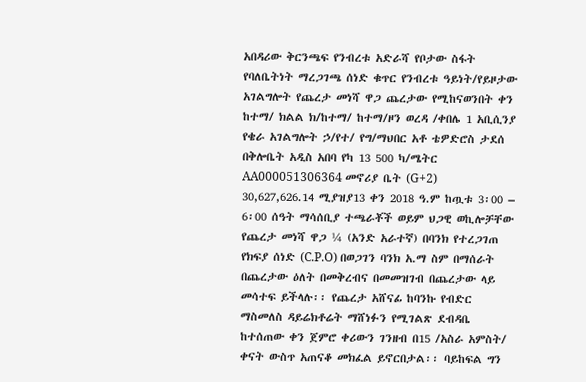አበዳሪው ቅርንጫፍ የንብረቱ አድራሻ የቦታው ስፋት የባለቤትነት ማረጋገጫ ሰነድ ቁጥር የንብረቱ ዓይነት/የይዞታው አገልግሎት የጨረታ መነሻ ዋጋ ጨረታው የሚከናወንበት ቀን ከተማ/ ክልል ክ/ከተማ/ ከተማ/ዞን ወረዳ /ቀበሌ 1 አቢሲንያ የቄራ አገልግሎት ኃ/የተ/ የግ/ማህበር አቶ ቴዎድሮስ ታደሰ በቅሎቤት አዲስ አበባ የካ 13 500 ካ/ሜትር AA000051306364 መኖሪያ ቤት (G+2) 30,627,626.14 ሚያዝያ13 ቀን 2018 ዓ.ም ከጧቱ 3፡00 – 6፡00 ሰዓት ማሳሰቢያ ተጫራቾች ወይም ህጋዊ ወኪሎቻቸው የጨረታ መነሻ ዋጋ ¼ (አንድ አራተኛ) በባንክ የተረጋገጠ የክፍያ ሰነድ (C.P.O) በወጋገን ባንክ አ.ማ ስም በማሰራት በጨረታው ዕለት በመቅረብና በመመዝገብ በጨረታው ላይ መሳተፍ ይችላሉ፡፡ የጨረታ አሸናፊ ከባንኩ የብድር ማስመለስ ዳይሬክቶሬት ማሸነፉን የሚገልጽ ደብዳቤ ከተሰጠው ቀን ጀምሮ ቀሪውን ገንዘብ በ15 /አስራ አምስት/ ቀናት ውስጥ አጠናቆ መክፈል ይኖርበታል፡፡ ባይከፍል ግን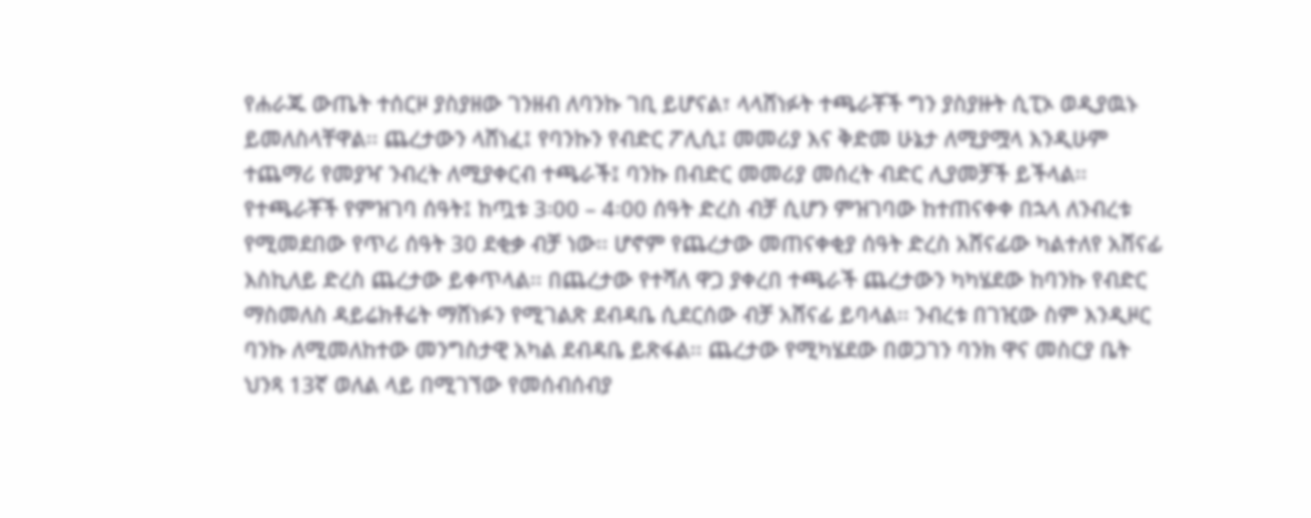የሐራጁ ውጤት ተሰርዞ ያስያዘው ገንዘብ ለባንኩ ገቢ ይሆናል፣ ላላሸነፉት ተጫራቾች ግን ያስያዙት ሲፒኦ ወዲያዉኑ ይመለስላቸዋል፡፡ ጨረታውን ላሸነፈ፤ የባንኩን የብድር ፖሊሲ፤ መመሪያ እና ቅድመ ሁኔታ ለሚያሟላ እንዲሁም ተጨማሪ የመያዣ ንብረት ለሚያቀርብ ተጫራች፤ ባንኩ በብድር መመሪያ መሰረት ብድር ሊያመቻች ይችላል፡፡ የተጫራቾች የምዝገባ ሰዓት፤ ከጧቱ 3፡00 – 4፡00 ሰዓት ድረስ ብቻ ሲሆን ምዝገባው ከተጠናቀቀ በኋላ ለንብረቱ የሚመደበው የጥሪ ሰዓት 30 ደቂቃ ብቻ ነው፡፡ ሆኖም የጨረታው መጠናቀቂያ ሰዓት ድረስ አሸናፊው ካልተለየ አሸናፊ እስኪለይ ድረስ ጨረታው ይቀጥላል፡፡ በጨረታው የተሻለ ዋጋ ያቀረበ ተጫራች ጨረታውን ካካሄደው ከባንኩ የብድር ማስመለስ ዳይሬክቶሬት ማሸነፉን የሚገልጽ ደብዳቤ ሲደርሰው ብቻ አሸናፊ ይባላል፡፡ ንብረቱ በገዢው ስም እንዲዞር ባንኩ ለሚመለከተው መንግስታዊ አካል ደብዳቤ ይጽፋል፡፡ ጨረታው የሚካሄደው በወጋገን ባንክ ዋና መስርያ ቤት ህንጻ 13ኛ ወለል ላይ በሚገኘው የመሰብሰብያ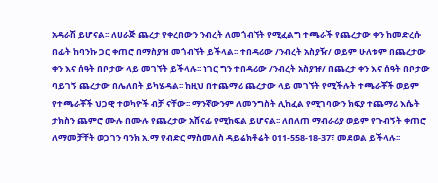አዳራሽ ይሆናል፡፡ ለሀራጅ ጨረታ የቀረበውን ንብረት ለመጎብኘት የሚፈልግ ተጫራች የጨረታው ቀን ከመድረሱ በፊት ከባንኩ ጋር ቀጠሮ በማስያዝ መጎብኘት ይችላል፡፡ ተበዳሪው /ንብረት አስያዥ/ ወይም ሁለቱም በጨረታው ቀን እና ሰዓት በቦታው ላይ መገኘት ይችላሉ፡፡ ነገር ግን ተበዳሪው /ንብረት አስያዡ/ በጨረታ ቀን እና ሰዓት በቦታው ባይገኝ ጨረታው በሌለበት ይካሄዳል፡፡ ከዚህ በተጨማሪ ጨረታው ላይ መገኘት የሚችሉት ተጫራቾች ወይም የተጫራቾች ህጋዊ ተወካዮች ብቻ ናቸው፡፡ ማንኛውንም ለመንግስት ሊከፈል የሚገባውን ክፍያ ተጨማሪ እሴት ታክስን ጨምሮ ሙሉ በሙሉ የጨረታው አሸናፊ የሚከፍል ይሆናል፡፡ ለበለጠ ማብራሪያ ወይም የጉብኝት ቀጠሮ ለማመቻቸት ወጋገን ባንክ አ.ማ የብድር ማስመለስ ዳይሬክቶሬት 011-558-18-37፣ መደወል ይችላሉ፡፡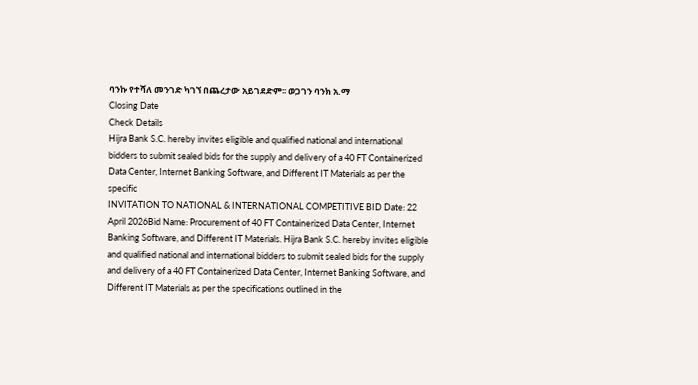ባንኩ የተሻለ መንገድ ካገኘ በጨረታው አይገደድም፡፡ ወጋገን ባንክ አ.ማ
Closing Date
Check Details
Hijra Bank S.C. hereby invites eligible and qualified national and international bidders to submit sealed bids for the supply and delivery of a 40 FT Containerized Data Center, Internet Banking Software, and Different IT Materials as per the specific
INVITATION TO NATIONAL & INTERNATIONAL COMPETITIVE BID Date: 22 April 2026Bid Name: Procurement of 40 FT Containerized Data Center, Internet Banking Software, and Different IT Materials. Hijra Bank S.C. hereby invites eligible and qualified national and international bidders to submit sealed bids for the supply and delivery of a 40 FT Containerized Data Center, Internet Banking Software, and Different IT Materials as per the specifications outlined in the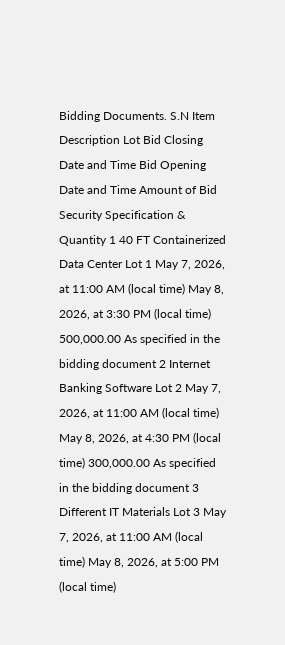Bidding Documents. S.N Item Description Lot Bid Closing Date and Time Bid Opening Date and Time Amount of Bid Security Specification & Quantity 1 40 FT Containerized Data Center Lot 1 May 7, 2026, at 11:00 AM (local time) May 8, 2026, at 3:30 PM (local time) 500,000.00 As specified in the bidding document 2 Internet Banking Software Lot 2 May 7, 2026, at 11:00 AM (local time) May 8, 2026, at 4:30 PM (local time) 300,000.00 As specified in the bidding document 3 Different IT Materials Lot 3 May 7, 2026, at 11:00 AM (local time) May 8, 2026, at 5:00 PM (local time)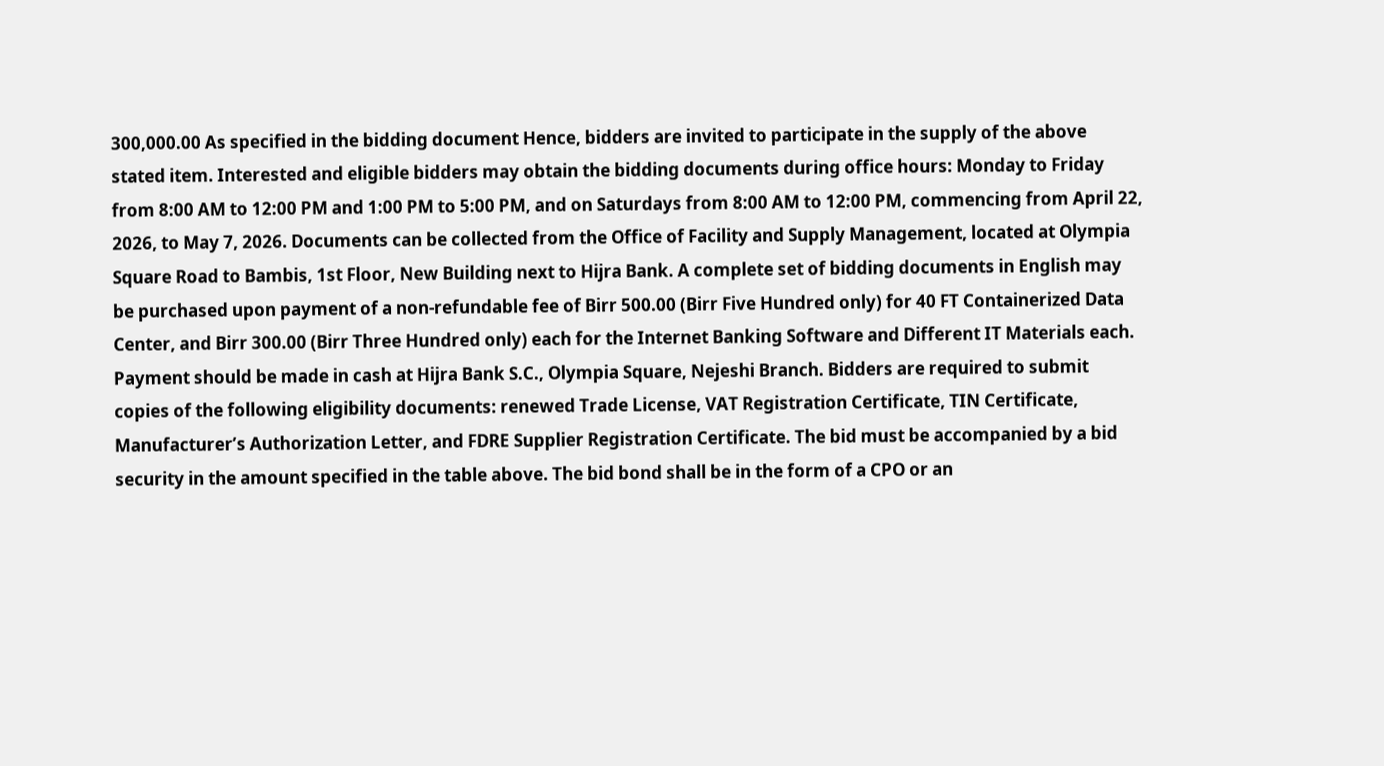300,000.00 As specified in the bidding document Hence, bidders are invited to participate in the supply of the above stated item. Interested and eligible bidders may obtain the bidding documents during office hours: Monday to Friday from 8:00 AM to 12:00 PM and 1:00 PM to 5:00 PM, and on Saturdays from 8:00 AM to 12:00 PM, commencing from April 22, 2026, to May 7, 2026. Documents can be collected from the Office of Facility and Supply Management, located at Olympia Square Road to Bambis, 1st Floor, New Building next to Hijra Bank. A complete set of bidding documents in English may be purchased upon payment of a non-refundable fee of Birr 500.00 (Birr Five Hundred only) for 40 FT Containerized Data Center, and Birr 300.00 (Birr Three Hundred only) each for the Internet Banking Software and Different IT Materials each. Payment should be made in cash at Hijra Bank S.C., Olympia Square, Nejeshi Branch. Bidders are required to submit copies of the following eligibility documents: renewed Trade License, VAT Registration Certificate, TIN Certificate, Manufacturer’s Authorization Letter, and FDRE Supplier Registration Certificate. The bid must be accompanied by a bid security in the amount specified in the table above. The bid bond shall be in the form of a CPO or an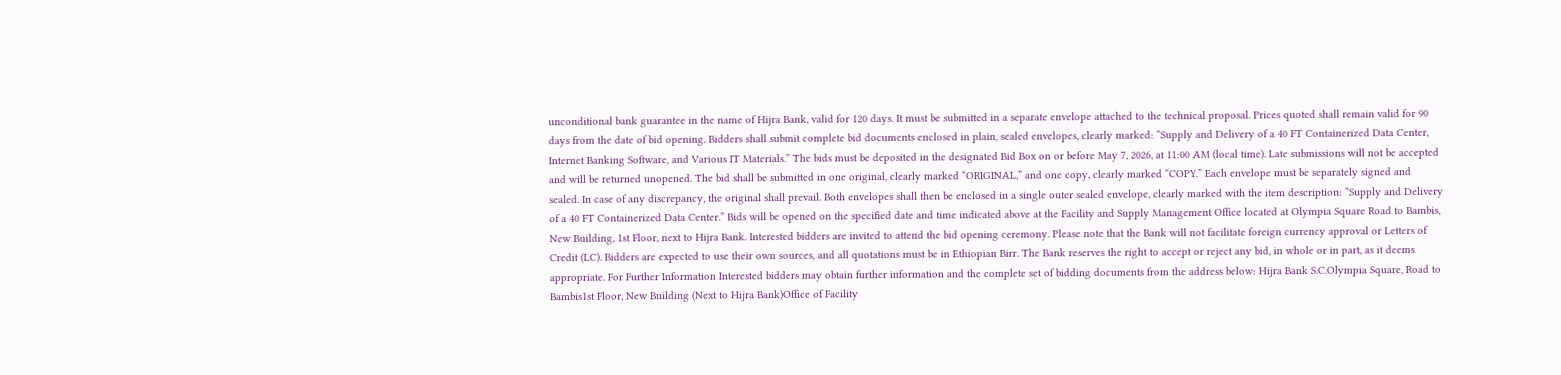unconditional bank guarantee in the name of Hijra Bank, valid for 120 days. It must be submitted in a separate envelope attached to the technical proposal. Prices quoted shall remain valid for 90 days from the date of bid opening. Bidders shall submit complete bid documents enclosed in plain, sealed envelopes, clearly marked: “Supply and Delivery of a 40 FT Containerized Data Center, Internet Banking Software, and Various IT Materials.” The bids must be deposited in the designated Bid Box on or before May 7, 2026, at 11:00 AM (local time). Late submissions will not be accepted and will be returned unopened. The bid shall be submitted in one original, clearly marked “ORIGINAL,” and one copy, clearly marked “COPY.” Each envelope must be separately signed and sealed. In case of any discrepancy, the original shall prevail. Both envelopes shall then be enclosed in a single outer sealed envelope, clearly marked with the item description: “Supply and Delivery of a 40 FT Containerized Data Center.” Bids will be opened on the specified date and time indicated above at the Facility and Supply Management Office located at Olympia Square Road to Bambis, New Building, 1st Floor, next to Hijra Bank. Interested bidders are invited to attend the bid opening ceremony. Please note that the Bank will not facilitate foreign currency approval or Letters of Credit (LC). Bidders are expected to use their own sources, and all quotations must be in Ethiopian Birr. The Bank reserves the right to accept or reject any bid, in whole or in part, as it deems appropriate. For Further Information Interested bidders may obtain further information and the complete set of bidding documents from the address below: Hijra Bank S.C.Olympia Square, Road to Bambis1st Floor, New Building (Next to Hijra Bank)Office of Facility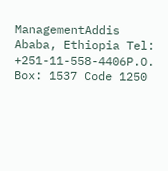ManagementAddis Ababa, Ethiopia Tel: +251-11-558-4406P.O. Box: 1537 Code 1250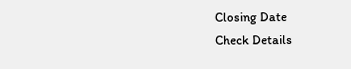Closing Date
Check Details